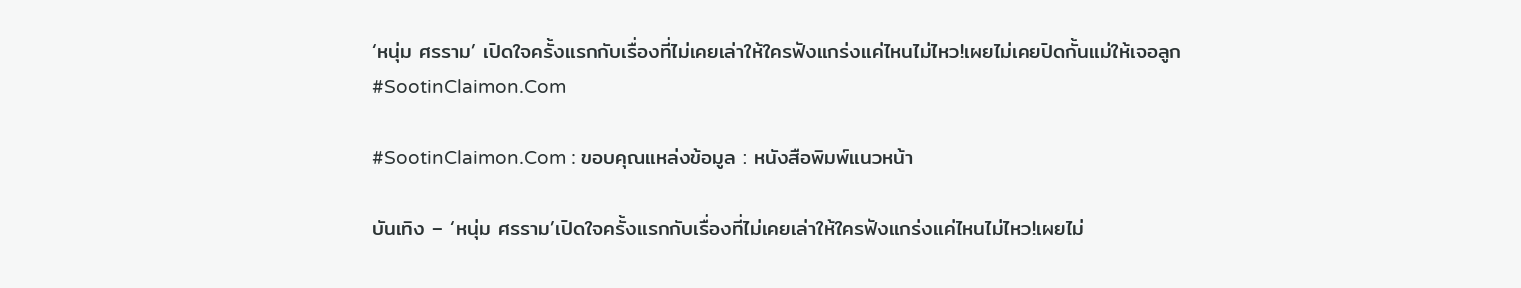‘หนุ่ม ศรราม’ เปิดใจครั้งแรกกับเรื่องที่ไม่เคยเล่าให้ใครฟังแกร่งแค่ไหนไม่ไหว!เผยไม่เคยปิดกั้นแม่ให้เจอลูก #SootinClaimon.Com

#SootinClaimon.Com : ขอบคุณแหล่งข้อมูล : หนังสือพิมพ์แนวหน้า

บันเทิง – ‘หนุ่ม ศรราม’เปิดใจครั้งแรกกับเรื่องที่ไม่เคยเล่าให้ใครฟังแกร่งแค่ไหนไม่ไหว!เผยไม่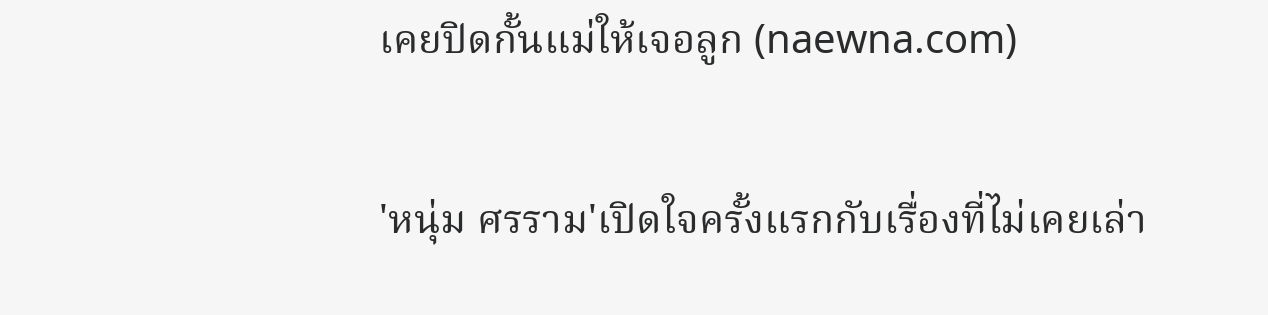เคยปิดกั้นแม่ให้เจอลูก (naewna.com)

'หนุ่ม ศรราม'เปิดใจครั้งแรกกับเรื่องที่ไม่เคยเล่า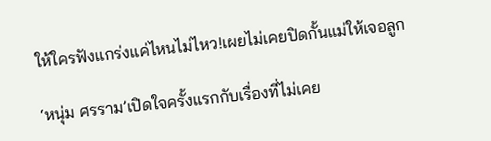ให้ใครฟังแกร่งแค่ไหนไม่ไหว!เผยไม่เคยปิดกั้นแม่ให้เจอลูก

‘หนุ่ม ศรราม’เปิดใจครั้งแรกกับเรื่องที่ไม่เคย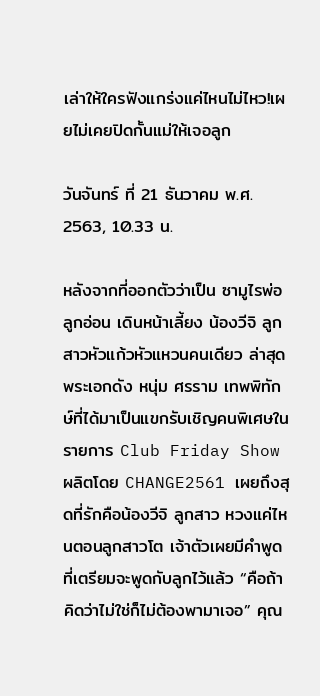เล่าให้ใครฟังแกร่งแค่ไหนไม่ไหว!เผยไม่เคยปิดกั้นแม่ให้เจอลูก

วันจันทร์ ที่ 21 ธันวาคม พ.ศ. 2563, 10.33 น.

หลังจากที่ออกตัวว่าเป็น ซามูไรพ่อลูกอ่อน เดินหน้าเลี้ยง น้องวีจิ ลูกสาวหัวแก้วหัวแหวนคนเดียว ล่าสุด พระเอกดัง หนุ่ม ศรราม เทพพิทักษ์ที่ได้มาเป็นแขกรับเชิญคนพิเศษในรายการ Club Friday Show ผลิตโดย CHANGE2561 เผยถึงสุดที่รักคือน้องวีจิ ลูกสาว หวงแค่ไหนตอนลูกสาวโต เจ้าตัวเผยมีคำพูดที่เตรียมจะพูดกับลูกไว้แล้ว “คือถ้าคิดว่าไม่ใช่ก็ไม่ต้องพามาเจอ” คุณ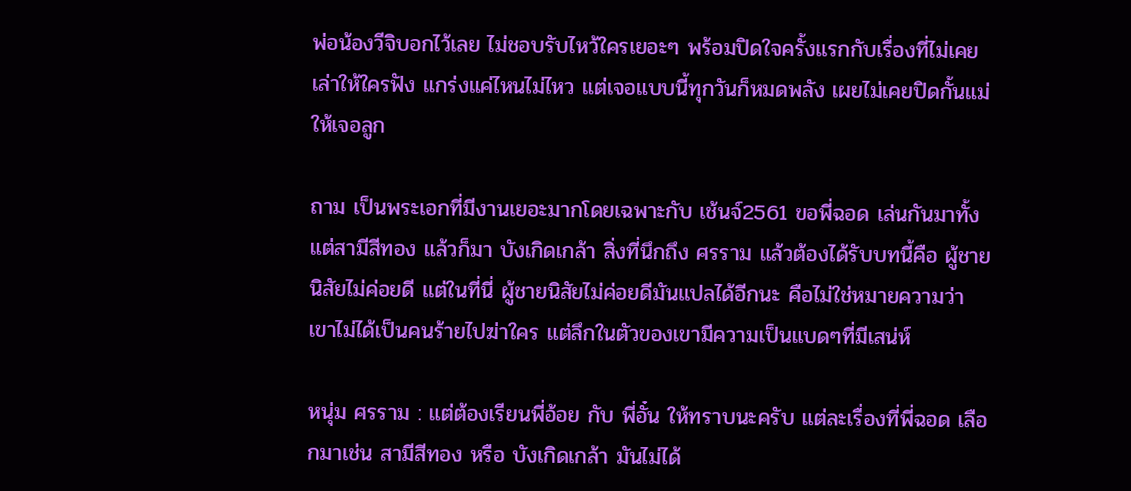พ่อน้องวีจิบอกไว้เลย ไม่ชอบรับไหว้ใครเยอะๆ พร้อมปิดใจครั้งแรกกับเรื่องที่ไม่เคยเล่าให้ใครฟัง แกร่งแค่ไหนไม่ไหว แต่เจอแบบนี้ทุกวันก็หมดพลัง เผยไม่เคยปิดกั้นแม่ให้เจอลูก

ถาม เป็นพระเอกที่มีงานเยอะมากโดยเฉพาะกับ เช้นจ์2561 ขอพี่ฉอด เล่นกันมาทั้งแต่สามีสีทอง แล้วก็มา บังเกิดเกล้า สิ่งที่นึกถึง ศรราม แล้วต้องได้รับบทนี้คือ ผู้ชายนิสัยไม่ค่อยดี แต่ในที่นี่ ผู้ชายนิสัยไม่ค่อยดีมันแปลได้อีกนะ คือไม่ใช่หมายความว่า เขาไม่ได้เป็นคนร้ายไปฆ่าใคร แต่ลึกในตัวของเขามีความเป็นแบดๆที่มีเสน่ห์

หนุ่ม ศรราม : แต่ต้องเรียนพี่อ้อย กับ พี่อั๋น ให้ทราบนะครับ แต่ละเรื่องที่พี่ฉอด เลือกมาเช่น สามีสีทอง หรือ บังเกิดเกล้า มันไม่ได้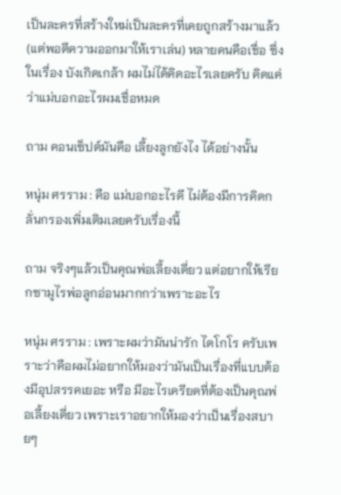เป็นละครที่สร้างใหม่เป็นละครที่เคยถูกสร้างมาแล้ว (แต่พอตีความออกมาให้เราเล่น) หลายคนคือเชื่อ ซึ่งในเรื่อง บังเกิดเกล้า ผมไม่ได้คิดอะไรเลยครับ คิดแค่ว่าแม่บอกอะไรผมเชื่อหมด

ถาม คอนเซ็ปต์มันคือ เลี้ยงลูกยังไง ได้อย่างนั้น

หนุ่ม ศรราม : คือ แม่บอกอะไรดี ไม่ต้องมีการคิดกลั่นกรองเพิ่มเติมเลยครับเรื่องนี้

ถาม จริงๆแล้วเป็นคุณพ่อเลี้ยงเดี่ยว แต่อยากให้เรียกซามูไรพ่อลูกอ่อนมากกว่าเพราะอะไร

หนุ่ม ศรราม : เพราะผมว่ามันน่ารัก ไดโกโร ครับเพราะว่าคือผมไม่อยากให้มองว่ามันเป็นเรื่องที่แบบต้องมีอุปสรรคเยอะ หรือ มีอะไรเครียดที่ต้องเป็นคุณพ่อเลี้ยงเดี่ยว เพราะเราอยากให้มองว่าเป็นเรื่องสบายๆ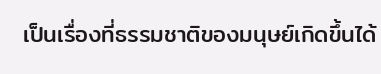เป็นเรื่องที่ธรรมชาติของมนุษย์เกิดขึ้นได้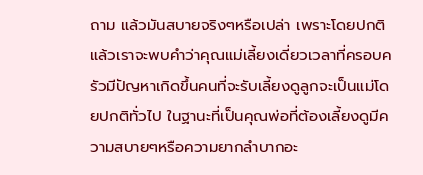ถาม แล้วมันสบายจริงๆหรือเปล่า เพราะโดยปกติแล้วเราจะพบคำว่าคุณแม่เลี้ยงเดี่ยวเวลาที่ครอบครัวมีปัญหาเกิดขึ้นคนที่จะรับเลี้ยงดูลูกจะเป็นแม่โดยปกติทั่วไป ในฐานะที่เป็นคุณพ่อที่ต้องเลี้ยงดูมีความสบายๆหรือความยากลำบากอะ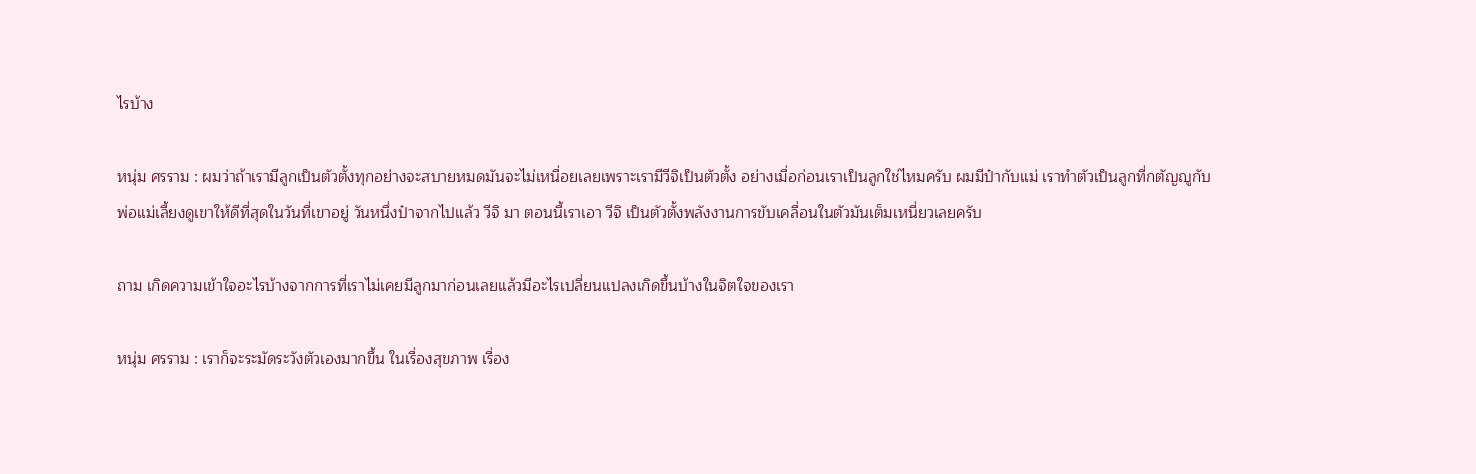ไรบ้าง

หนุ่ม ศรราม : ผมว่าถ้าเรามีลูกเป็นตัวตั้งทุกอย่างจะสบายหมดมันจะไม่เหนื่อยเลยเพราะเรามีวีจิเป็นตัวตั้ง อย่างเมื่อก่อนเราเป็นลูกใช่ไหมครับ ผมมีป๋ากับแม่ เราทำตัวเป็นลูกที่กตัญญูกับพ่อแม่เลี้ยงดูเขาให้ดีที่สุดในวันที่เขาอยู่ วันหนึ่งป๋าจากไปแล้ว วีจิ มา ตอนนี้เราเอา วีจิ เป็นตัวตั้งพลังงานการขับเคลื่อนในตัวมันเต็มเหนี่ยวเลยครับ

ถาม เกิดความเข้าใจอะไรบ้างจากการที่เราไม่เคยมีลูกมาก่อนเลยแล้วมีอะไรเปลี่ยนแปลงเกิดขึ้นบ้างในจิตใจของเรา

หนุ่ม ศรราม : เราก็จะระมัดระวังตัวเองมากขึ้น ในเรื่องสุขภาพ เรื่อง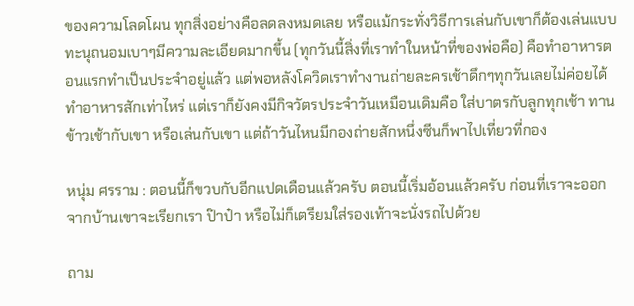ของความโลดโผน ทุกสิ่งอย่างคือลดลงหมดเลย หรือแม้กระทั่งวิธีการเล่นกับเขาก็ต้องเล่นแบบทะนุถนอมเบาๆมีความละเอียดมากขึ้น (ทุกวันนี้สิ่งที่เราทำในหน้าที่ของพ่อคือ) คือทำอาหารตอนแรกทำเป็นประจำอยู่แล้ว แต่พอหลังโควิดเราทำงานถ่ายละครเช้าดึกๆทุกวันเลยไม่ค่อยได้ทำอาหารสักเท่าไหร่ แต่เราก็ยังคงมีกิจวัตรประจำวันเหมือนเดิมคือ ใส่บาตรกับลูกทุกเช้า ทานข้าวเช้ากับเขา หรือเล่นกับเขา แต่ถ้าวันไหนมีกองถ่ายสักหนึ่งซีนก็พาไปเที่ยวที่กอง

หนุ่ม ศรราม : ตอนนี้ก็ขวบกับอีกแปดเดือนแล้วครับ ตอนนี้เริ่มอ้อนแล้วครับ ก่อนที่เราจะออกจากบ้านเขาจะเรียกเรา ป๊าป๋า หรือไม่ก็เตรียมใส่รองเท้าจะนั่งรถไปด้วย

ถาม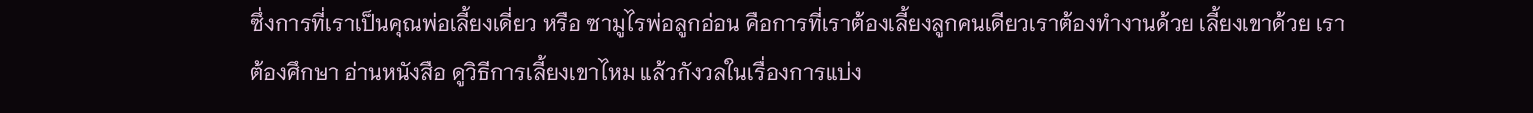ซึ่งการที่เราเป็นคุณพ่อเลี้ยงเดี่ยว หรือ ซามูไรพ่อลูกอ่อน คือการที่เราต้องเลี้ยงลูกคนเดียวเราต้องทำงานด้วย เลี้ยงเขาด้วย เราต้องศึกษา อ่านหนังสือ ดูวิธีการเลี้ยงเขาไหม แล้วกังวลในเรื่องการแบ่ง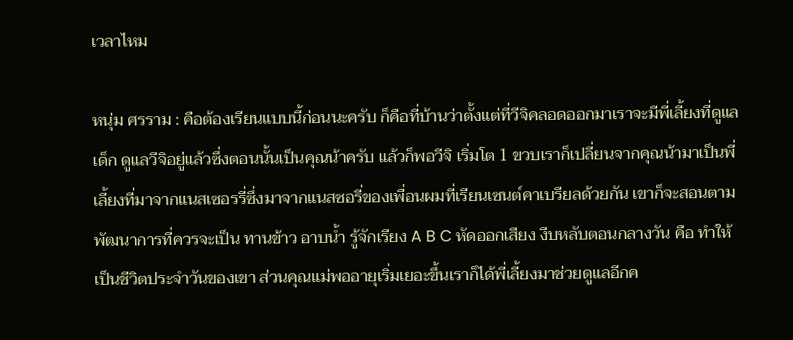เวลาไหม

หนุ่ม ศรราม : คือต้องเรียนแบบนี้ก่อนนะครับ ก็คือที่บ้านว่าตั้งแต่ที่วีจิคลอดออกมาเราจะมีพี่เลี้ยงที่ดูแลเด็ก ดูแลวีจิอยู่แล้วซึ่งตอนนั้นเป็นคุณน้าครับ แล้วก็พอวีจิ เริ่มโต 1 ขวบเราก็เปลี่ยนจากคุณน้ามาเป็นพี่เลี้ยงที่มาจากแนสเซอรรี่ซึ่งมาจากแนสซอรี่ของเพื่อนผมที่เรียนเซนต์คาเบรียลด้วยกัน เขาก็จะสอนตามพัฒนาการที่ควรจะเป็น ทานข้าว อาบน้ำ รู้จักเรียง A B C หัดออกเสียง งีบหลับตอนกลางวัน คือ ทำให้เป็นชีวิตประจำวันของเขา ส่วนคุณแม่พออายุเริ่มเยอะขึ้นเราก็ได้พี่เลี้ยงมาช่วยดูแลอีกค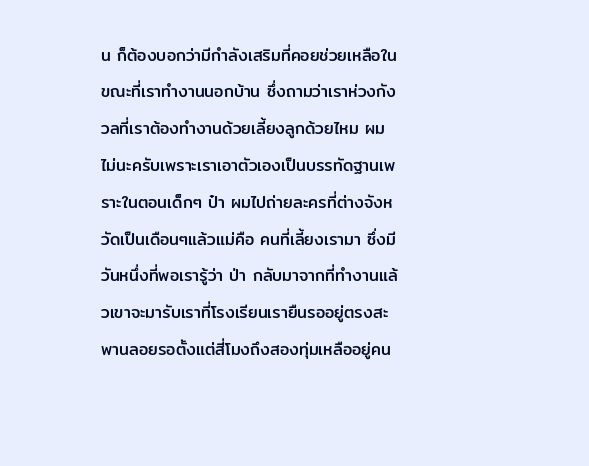น ก็ต้องบอกว่ามีกำลังเสริมที่คอยช่วยเหลือในขณะที่เราทำงานนอกบ้าน ซึ่งถามว่าเราห่วงกังวลที่เราต้องทำงานด้วยเลี้ยงลูกด้วยไหม ผมไม่นะครับเพราะเราเอาตัวเองเป็นบรรทัดฐานเพราะในตอนเด็กๆ ป๋า ผมไปถ่ายละครที่ต่างจังหวัดเป็นเดือนๆแล้วแม่คือ คนที่เลี้ยงเรามา ซึ่งมีวันหนึ่งที่พอเรารู้ว่า ป่า กลับมาจากที่ทำงานแล้วเขาจะมารับเราที่โรงเรียนเรายืนรออยู่ตรงสะพานลอยรอตั้งแต่สี่โมงถึงสองทุ่มเหลืออยู่คน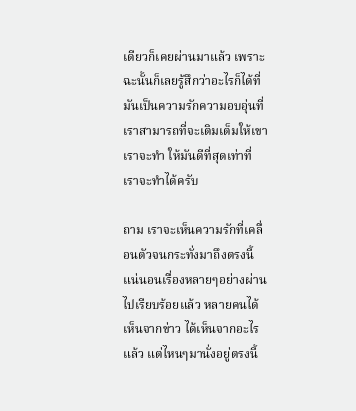เดียวก็เคยผ่านมาแล้ว เพราะฉะนั้นก็เลยรู้สึกว่าอะไรก็ได้ที่มันเป็นความรักความอบอุ่นที่เราสามารถที่จะเติมเต็มให้เขาเราจะทำ ให้มันดีที่สุดเท่าที่เราจะทำได้ครับ

ถาม เราจะเห็นความรักที่เคลื่อนตัวจนกระทั่งมาถึงตรงนี้ แน่นอนเรื่องหลายๆอย่างผ่านไปเรียบร้อยแล้ว หลายคนได้เห็นจากข่าว ได้เห็นจากอะไรแล้ว แต่ไหนๆมานั่งอยู่ตรงนี้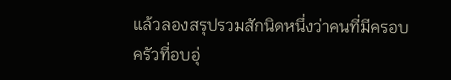แล้วลองสรุปรวมสักนิดหนึ่งว่าคนที่มีครอบครัวที่อบอุ่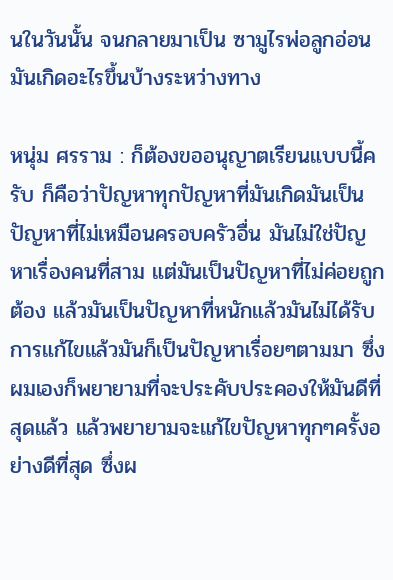นในวันนั้น จนกลายมาเป็น ซามูไรพ่อลูกอ่อน มันเกิดอะไรขึ้นบ้างระหว่างทาง

หนุ่ม ศรราม : ก็ต้องขออนุญาตเรียนแบบนี้ครับ ก็คือว่าปัญหาทุกปัญหาที่มันเกิดมันเป็นปัญหาที่ไม่เหมือนครอบครัวอื่น มันไม่ใช่ปัญหาเรื่องคนที่สาม แต่มันเป็นปัญหาที่ไม่ค่อยถูกต้อง แล้วมันเป็นปัญหาที่หนักแล้วมันไม่ได้รับการแก้ไขแล้วมันก็เป็นปัญหาเรื่อยๆตามมา ซึ่งผมเองก็พยายามที่จะประคับประคองให้มันดีที่สุดแล้ว แล้วพยายามจะแก้ไขปัญหาทุกๆครั้งอย่างดีที่สุด ซึ่งผ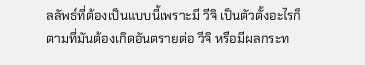ลลัพธ์ที่ต้องเป็นแบบนี้เพราะมี วีจิ เป็นตัวตั้งอะไรก็ตามที่มันต้องเกิดอันตรายต่อ วีจิ หรือมีผลกระท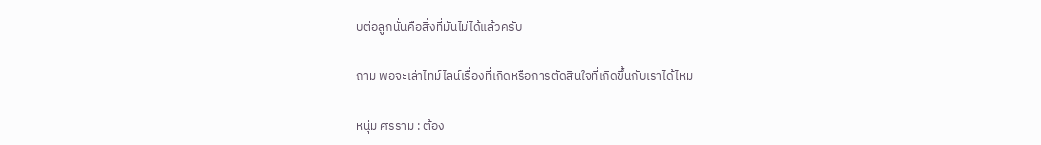บต่อลูกนั่นคือสิ่งที่มันไม่ได้แล้วครับ

ถาม พอจะเล่าไทม์ไลน์เรื่องที่เกิดหรือการตัดสินใจที่เกิดขึ้นกับเราได้ไหม

หนุ่ม ศรราม : ต้อง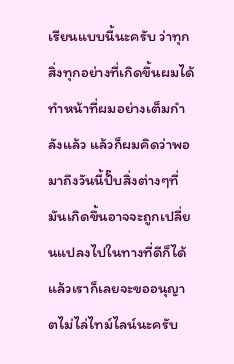เรียนแบบนี้นะครับ ว่าทุกสิ่งทุกอย่างที่เกิดขึ้นผมได้ทำหน้าที่ผมอย่างเต็มกำลังแล้ว แล้วก็ผมคิดว่าพอมาถึงวันนี้ปั๊บสิ่งต่างๆที่มันเกิดขึ้นอาจจะถูกเปลี่ยนแปลงไปในทางที่ดีก็ได้แล้วเราก็เลยจะขออนุญาตไม่ไล่ไทม์ไลน์นะครับ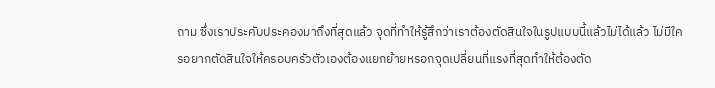ถาม ซึ่งเราประคับประคองมาถึงที่สุดแล้ว จุดที่ทำให้รู้สึกว่าเราต้องตัดสินใจในรูปแบบนี้แล้วไม่ได้แล้ว ไม่มีใครอยากตัดสินใจให้ครอบครัวตัวเองต้องแยกย้ายหรอกจุดเปลี่ยนที่แรงที่สุดทำให้ต้องตัด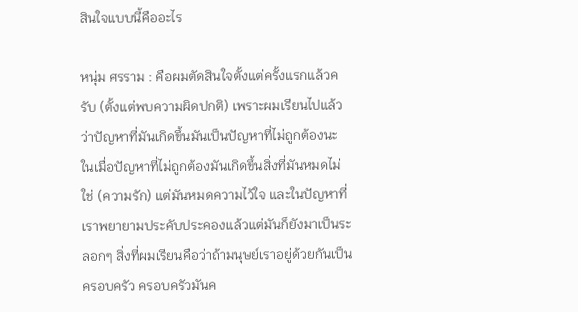สินใจแบบนี้คืออะไร

หนุ่ม ศรราม : คือผมตัดสินใจตั้งแต่ครั้งแรกแล้วครับ (ตั้งแต่พบความผิดปกติ) เพราะผมเรียนไปแล้วว่าปัญหาที่มันเกิดขึ้นมันเป็นปัญหาที่ไม่ถูกต้องนะ ในเมื่อปัญหาที่ไม่ถูกต้องมันเกิดขึ้นสิ่งที่มันหมดไม่ใช่ (ความรัก) แต่มันหมดความไว้ใจ และในปัญหาที่เราพยายามประคับประคองแล้วแต่มันก็ยังมาเป็นระลอกๆ สิ่งที่ผมเรียนคือว่าถ้ามนุษย์เราอยู่ด้วยกันเป็นครอบครัว ครอบครัวมันค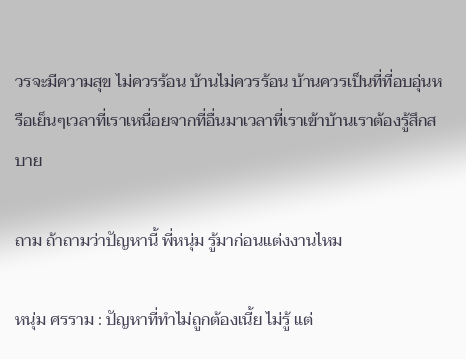วรจะมีความสุข ไม่ควรร้อน บ้านไม่ควรร้อน บ้านควรเป็นที่ที่อบอุ่นหรือเย็นๆเวลาที่เราเหนื่อยจากที่อื่นมาเวลาที่เราเข้าบ้านเราต้องรู้สึกสบาย

ถาม ถ้าถามว่าปัญหานี้ พี่หนุ่ม รู้มาก่อนแต่งงานไหม

หนุ่ม ศรราม : ปัญหาที่ทำไม่ถูกต้องเนี้ย ไม่รู้ แต่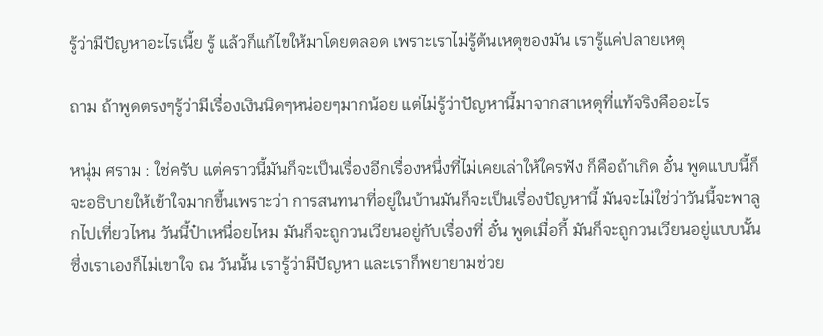รู้ว่ามีปัญหาอะไรเนี้ย รู้ แล้วก็แก้ไขให้มาโดยตลอด เพราะเราไม่รู้ต้นเหตุของมัน เรารู้แค่ปลายเหตุ

ถาม ถ้าพูดตรงๆรู้ว่ามีเรื่องเงินนิดๆหน่อยๆมากน้อย แต่ไม่รู้ว่าปัญหานี้มาจากสาเหตุที่แท้จริงคืออะไร

หนุ่ม ศราม : ใช่ครับ แต่คราวนี้มันก็จะเป็นเรื่องอีกเรื่องหนึ่งที่ไม่เคยเล่าให้ใครฟัง ก็คือถ้าเกิด อั๋น พูดแบบนี้ก็จะอธิบายให้เข้าใจมากขึ้นเพราะว่า การสนทนาที่อยู่ในบ้านมันก็จะเป็นเรื่องปัญหานี้ มันจะไม่ใช่ว่าวันนี้จะพาลูกไปเที่ยวไหน วันนี้ป๋าเหนื่อยไหม มันก็จะถูกวนเวียนอยู่กับเรื่องที่ อั๋น พูดเมื่อกี้ มันก็จะถูกวนเวียนอยู่แบบนั้น ซึ่งเราเองก็ไม่เขาใจ ณ วันนั้น เรารู้ว่ามีปัญหา และเราก็พยายามช่วย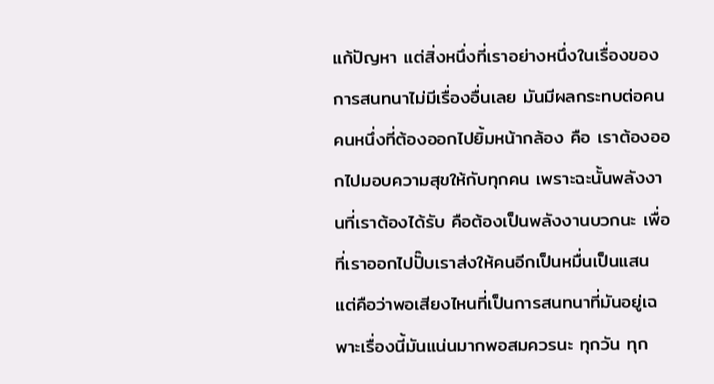แก้ปัญหา แต่สิ่งหนึ่งที่เราอย่างหนึ่งในเรื่องของการสนทนาไม่มีเรื่องอื่นเลย มันมีผลกระทบต่อคนคนหนึ่งที่ต้องออกไปยิ้มหน้ากล้อง คือ เราต้องออกไปมอบความสุขให้กับทุกคน เพราะฉะนั้นพลังงานที่เราต้องได้รับ คือต้องเป็นพลังงานบวกนะ เพื่อที่เราออกไปปั๊บเราส่งให้คนอีกเป็นหมื่นเป็นแสน แต่คือว่าพอเสียงไหนที่เป็นการสนทนาที่มันอยู่เฉพาะเรื่องนี้มันแน่นมากพอสมควรนะ ทุกวัน ทุก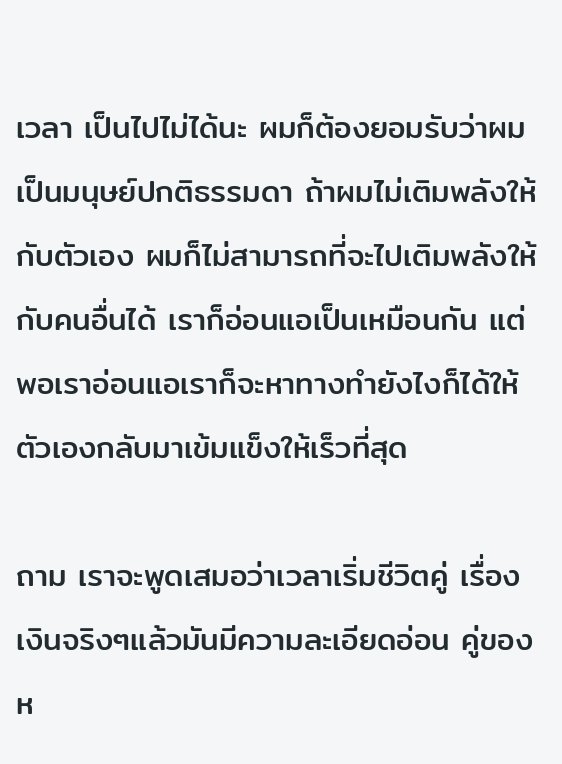เวลา เป็นไปไม่ได้นะ ผมก็ต้องยอมรับว่าผมเป็นมนุษย์ปกติธรรมดา ถ้าผมไม่เติมพลังให้กับตัวเอง ผมก็ไม่สามารถที่จะไปเติมพลังให้กับคนอื่นได้ เราก็อ่อนแอเป็นเหมือนกัน แต่พอเราอ่อนแอเราก็จะหาทางทำยังไงก็ได้ให้ตัวเองกลับมาเข้มแข็งให้เร็วที่สุด

ถาม เราจะพูดเสมอว่าเวลาเริ่มชีวิตคู่ เรื่องเงินจริงๆแล้วมันมีความละเอียดอ่อน คู่ของห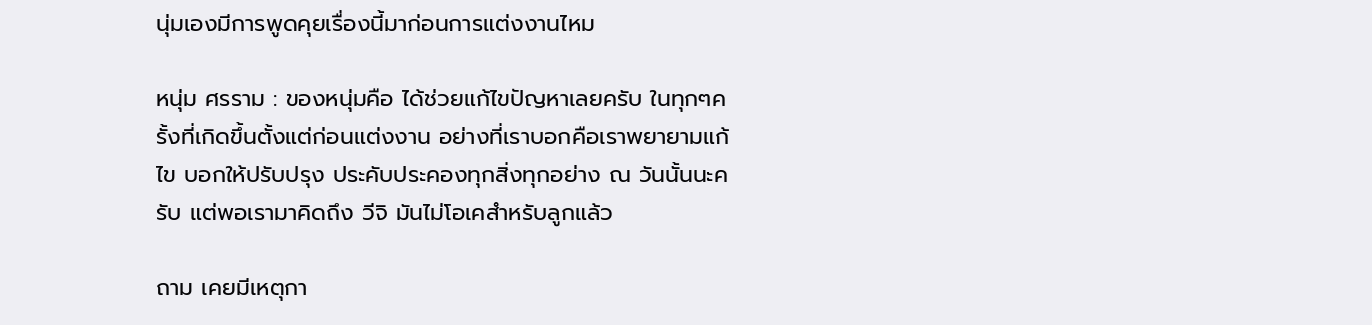นุ่มเองมีการพูดคุยเรื่องนี้มาก่อนการแต่งงานไหม

หนุ่ม ศรราม : ของหนุ่มคือ ได้ช่วยแก้ไขปัญหาเลยครับ ในทุกๆครั้งที่เกิดขึ้นตั้งแต่ก่อนแต่งงาน อย่างที่เราบอกคือเราพยายามแก้ไข บอกให้ปรับปรุง ประคับประคองทุกสิ่งทุกอย่าง ณ วันนั้นนะครับ แต่พอเรามาคิดถึง วีจิ มันไม่โอเคสำหรับลูกแล้ว

ถาม เคยมีเหตุกา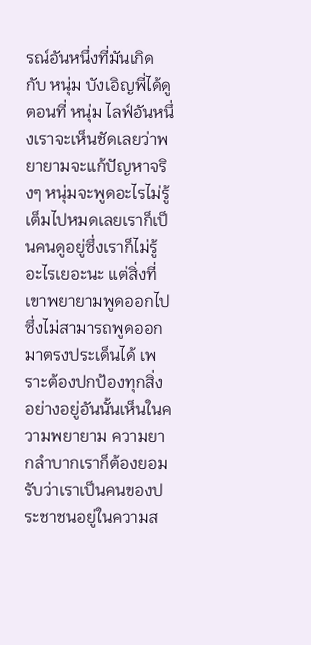รณ์อันหนึ่งที่มันเกิดกับ หนุ่ม บังเอิญพี่ได้ดูตอนที่ หนุ่ม ไลฟ์อันหนึ่งเราจะเห็นชัดเลยว่าพยายามจะแก้ปัญหาจริงๆ หนุ่มจะพูดอะไรไม่รู้เต็มไปหมดเลยเราก็เป็นคนดูอยู่ซึ่งเราก็ไม่รู้อะไรเยอะนะ แต่สิ่งที่เขาพยายามพูดออกไปซึ่งไม่สามารถพูดออกมาตรงประเด็นได้ เพราะต้องปกป้องทุกสิ่งอย่างอยู่อันนั้นเห็นในความพยายาม ความยากลำบากเราก็ต้องยอมรับว่าเราเป็นคนของประชาชนอยู่ในความส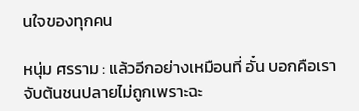นใจของทุกคน

หนุ่ม ศรราม : แล้วอีกอย่างเหมือนที่ อั๋น บอกคือเราจับต้นชนปลายไม่ถูกเพราะฉะ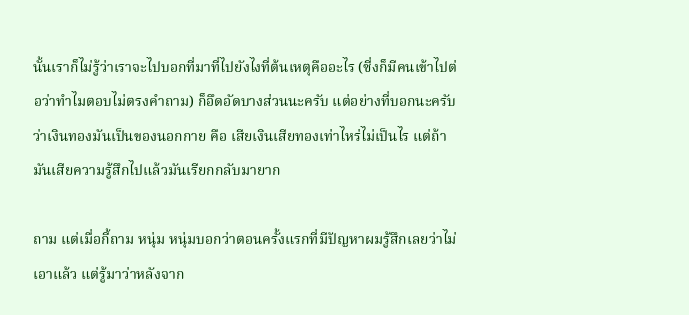นั้นเราก็ไม่รู้ว่าเราจะไปบอกที่มาที่ไปยังไงที่ต้นเหตุคืออะไร (ซี่งก็มีคนเข้าไปต่อว่าทำไมตอบไม่ตรงคำถาม) ก็อึดอัดบางส่วนนะครับ แต่อย่างที่บอกนะครับว่าเงินทองมันเป็นของนอกกาย คือ เสียเงินเสียทองเท่าไหร่ไม่เป็นไร แต่ถ้ามันเสียความรู้สึกไปแล้วมันเรียกกลับมายาก

ถาม แต่เมื่อกี้ถาม หนุ่ม หนุ่มบอกว่าตอนครั้งแรกที่มีปัญหาผมรู้สึกเลยว่าไม่เอาแล้ว แต่รู้มาว่าหลังจาก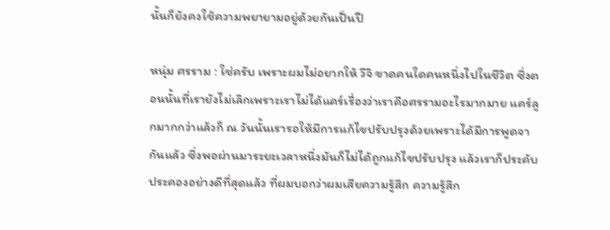นั้นก็ยังคงใช้ความพยายามอยู่ด้วยกันเป็นปี

หนุ่ม ศรราม : ใช่ครับ เพราะผมไม่อยากให้ วีจิ ขาดคนใดคนหนึ่งไปในชีวิต ซึ่งตอนนั้นที่เรายังไม่เลิกเพราะเราไม่ได้แคร์เรื่องว่าเราคือศรรามอะไรมากมาย แคร์ลูกมากกว่าแล้วก็ ณ วันนั้นเรารอให้มีการแก้ไขปรับปรุงด้วยเพราะได้มีการพูดจากันแล้ว ซึ่งพอผ่านมาระยะเวลาหนึ่งมันก็ไม่ได้ถูกแก้ไขปรับปรุง แล้วเราก็ประคับประคองอย่างดีที่สุดแล้ว ที่ผมบอกว่าผมเสียความรู้สึก ความรู้สึก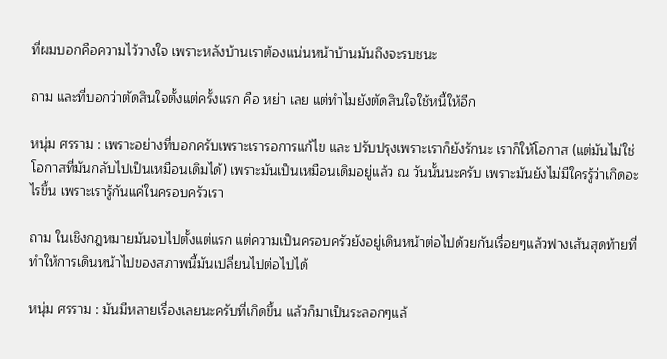ที่ผมบอกคือความไว้วางใจ เพราะหลังบ้านเราต้องแน่นหน้าบ้านมันถึงจะรบชนะ

ถาม และที่บอกว่าตัดสินใจตั้งแต่ครั้งแรก คือ หย่า เลย แต่ทำไมยังตัดสินใจใช้หนี้ให้อีก

หนุ่ม ศรราม : เพราะอย่างที่บอกครับเพราะเรารอการแก้ไข และ ปรับปรุงเพราะเราก็ยังรักนะ เราก็ให้โอกาส (แต่มันไม่ใช่โอกาสที่มันกลับไปเป็นเหมือนเดิมได้) เพราะมันเป็นเหมือนเดิมอยู่แล้ว ณ วันนั้นนะครับ เพราะมันยังไม่มีใครรู้ว่าเกิดอะไรขึ้น เพราะเรารู้กันแค่ในครอบครัวเรา

ถาม ในเชิงกฎหมายมันจบไปตั้งแต่แรก แต่ความเป็นครอบครัวยังอยู่เดินหน้าต่อไปด้วยกันเรื่อยๆแล้วฟางเส้นสุดท้ายที่ทำให้การเดินหน้าไปของสภาพนี้มันเปลี่ยนไปต่อไปได้

หนุ่ม ศรราม : มันมีหลายเรื่องเลยนะครับที่เกิดขึ้น แล้วก็มาเป็นระลอกๆแล้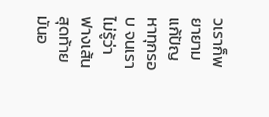วเราก็พยายามแก้ปัญหาทุกรอบ จนเราไม่รู้ว่าฟางเส้นสุดท้ายมันอ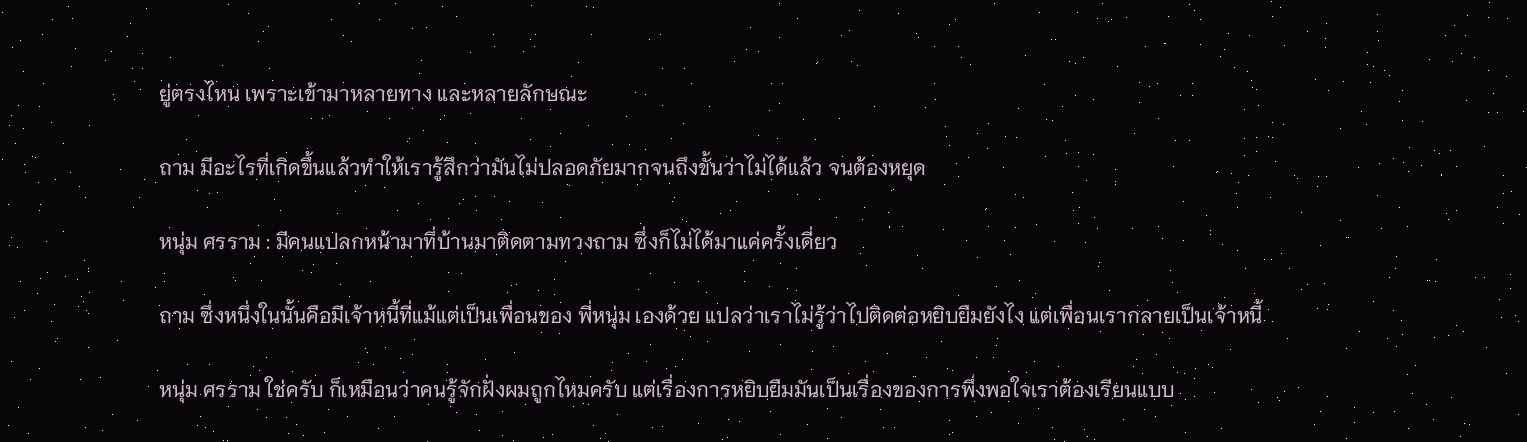ยู่ตรงไหน เพราะเข้ามาหลายทาง และหลายลักษณะ

ถาม มีอะไรที่เกิดขึ้นแล้วทำให้เรารู้สึกว่ามันไม่ปลอดภัยมากจนถึงขั้นว่าไม่ได้แล้ว จนต้องหยุด

หนุ่ม ศรราม : มีคนแปลกหน้ามาที่บ้านมาติดตามทวงถาม ซึ่งก็ไม่ได้มาแค่ครั้งเดี่ยว

ถาม ซึ่งหนึ่งในนั้นคือมีเจ้าหนี้ที่แม้แต่เป็นเพื่อนของ พี่หนุ่ม เองด้วย แปลว่าเราไม่รู้ว่าไปติดต่อหยิบยืมยังไง แต่เพื่อนเรากลายเป็นเจ้าหนี้

หนุ่ม ศรราม ใช่ครับ ก็เหมือนว่าคนรู้จักฝั่งผมถูกไหมครับ แต่เรื่องการหยิบยืมมันเป็นเรื่องของการพึ่งพอใจเราต้องเรียนแบบ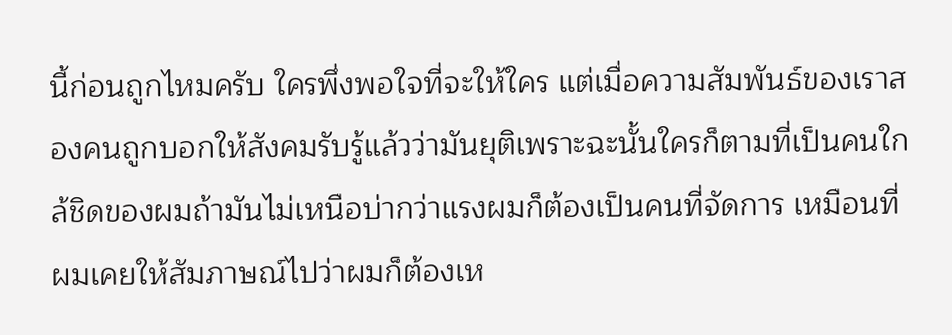นี้ก่อนถูกไหมครับ ใครพึ่งพอใจที่จะให้ใคร แต่เมื่อความสัมพันธ์ของเราสองคนถูกบอกให้สังคมรับรู้แล้วว่ามันยุติเพราะฉะนั้นใครก็ตามที่เป็นคนใกล้ชิดของผมถ้ามันไม่เหนือบ่ากว่าแรงผมก็ต้องเป็นคนที่จัดการ เหมือนที่ผมเคยให้สัมภาษณ์ไปว่าผมก็ต้องเห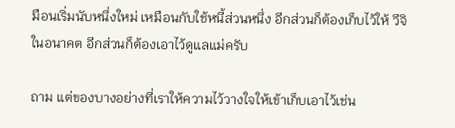มือนเริ่มนับหนึ่งใหม่ เหมือนกับใช้หนี้ส่วนหนึ่ง อีกส่วนก็ต้องเก็บไว้ให้ วีจิ ในอนาคต อีกส่วนก็ต้องเอาไว้ดูแลแม่ครับ

ถาม แต่ของบางอย่างที่เราให้ความไว้วางใจให้เข้าเก็บเอาไว้เช่น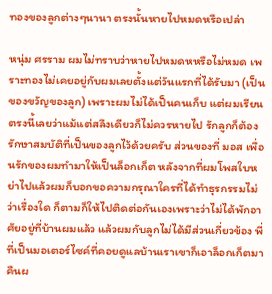ทองของลูกต่างๆนานา ตรงนั้นหายไปหมดหรือเปล่า

หนุ่ม ศรราม ผมไม่ทราบว่าหายไปหมดหหรือไม่หมด เพราะทองไม่เคยอยู่กับผมเลยตั้งแต่วันแรกที่ได้รับมา (เป็นของขวัญของลูก) เพราะผมไม่ได้เป็นคนเก็บ แต่ผมเรียนตรงนี้เลยว่าแม้แต่สลึงเดียวก็ไม่ควรหายไป รักลูกก็ต้องรักษาสมบัติที่เป็นของลูกไว้ด้วยครับ ส่วนของที่ มอส เพื่อนรักของผมทำมาให้เป็นล็อกเก็ต หลังจากที่ผมโพสใบหย่าไปแล้วผมก็บอกขอความกรุณาใครที่ได้ทำธุรกรรมไม่ว่าเรื่องใด ก็ตามก็ให้ไปติดต่อกันเองเพราะว่าไม่ได้พักอาศัยอยู่ที่บ้านผมแล้ว แล้วผมกับลูกไม่ได้มีส่วนเกี่ยวข้อง พี่ที่เป็นมอเตอร์ไซค์ที่คอยดูแลบ้านเราเขาก็เอาล็อกเก็ตมาคืนผ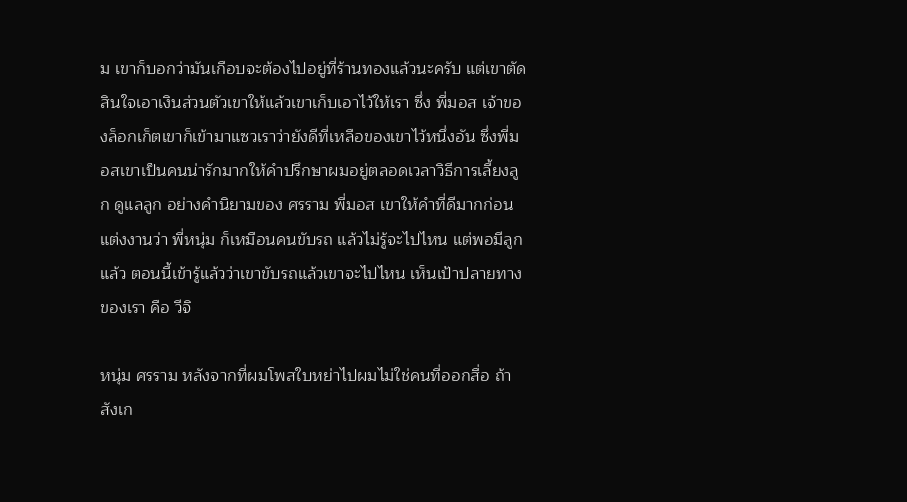ม เขาก็บอกว่ามันเกือบจะต้องไปอยู่ที่ร้านทองแล้วนะครับ แต่เขาตัดสินใจเอาเงินส่วนตัวเขาให้แล้วเขาเก็บเอาไว้ให้เรา ซึ่ง พี่มอส เจ้าของล็อกเก็ตเขาก็เข้ามาแซวเราว่ายังดีที่เหลือของเขาไว้หนึ่งอัน ซึ่งพี่มอสเขาเป็นคนน่ารักมากให้คำปรึกษาผมอยู่ตลอดเวลาวิธีการเลี้ยงลูก ดูแลลูก อย่างคำนิยามของ ศรราม พี่มอส เขาให้คำที่ดีมากก่อนแต่งงานว่า พี่หนุ่ม ก็เหมือนคนขับรถ แล้วไม่รู้จะไปไหน แต่พอมีลูกแล้ว ตอนนี้เข้ารู้แล้วว่าเขาขับรถแล้วเขาจะไปไหน เห็นเป้าปลายทางของเรา คือ วีจิ

หนุ่ม ศรราม หลังจากที่ผมโพสใบหย่าไปผมไม่ใช่คนที่ออกสื่อ ถ้าสังเก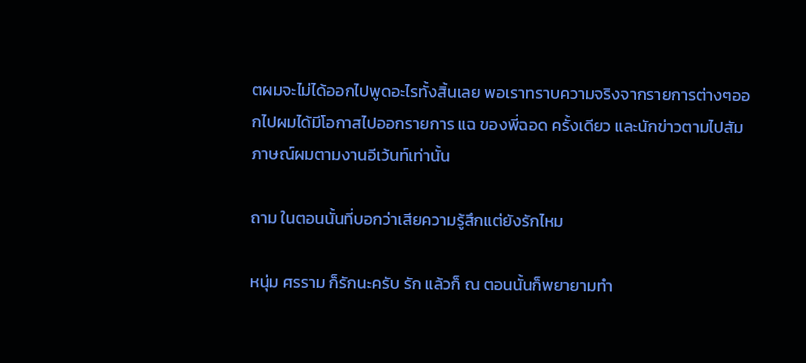ตผมจะไม่ได้ออกไปพูดอะไรทั้งสิ้นเลย พอเราทราบความจริงจากรายการต่างๆออกไปผมได้มีโอกาสไปออกรายการ แฉ ของพี่ฉอด ครั้งเดียว และนักข่าวตามไปสัมภาษณ์ผมตามงานอีเว้นท์เท่านั้น

ถาม ในตอนนั้นที่บอกว่าเสียความรู้สึกแต่ยังรักไหม

หนุ่ม ศรราม ก็รักนะครับ รัก แล้วก็ ณ ตอนนั้นก็พยายามทำ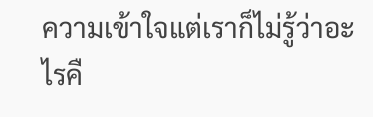ความเข้าใจแต่เราก็ไม่รู้ว่าอะไรคื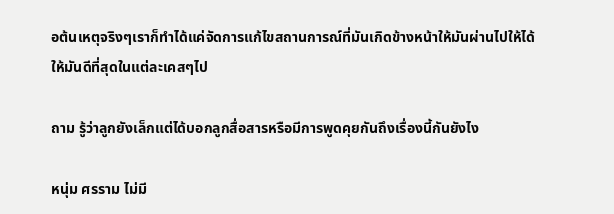อต้นเหตุจริงๆเราก็ทำได้แค่จัดการแก้ไขสถานการณ์ที่มันเกิดข้างหน้าให้มันผ่านไปให้ได้ให้มันดีที่สุดในแต่ละเคสๆไป

ถาม รู้ว่าลูกยังเล็กแต่ได้บอกลูกสื่อสารหรือมีการพูดคุยกันถึงเรื่องนี้กันยังไง

หนุ่ม ศรราม ไม่มี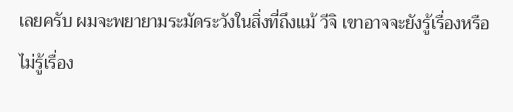เลยครับ ผมจะพยายามระมัดระวังในสิ่งที่ถึงแม้ วีจิ เขาอาจจะยังรู้เรื่องหรือไม่รู้เรื่อง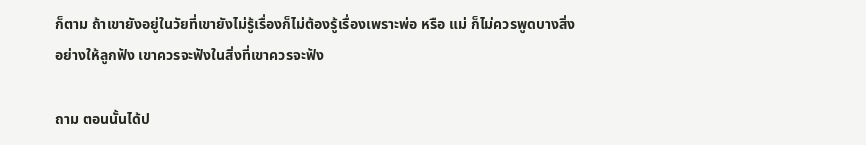ก็ตาม ถ้าเขายังอยู่ในวัยที่เขายังไม่รู้เรื่องก็ไม่ต้องรู้เรื่องเพราะพ่อ หรือ แม่ ก็ไม่ควรพูดบางสิ่งอย่างให้ลูกฟัง เขาควรจะฟังในสิ่งที่เขาควรจะฟัง

ถาม ตอนนั้นได้ป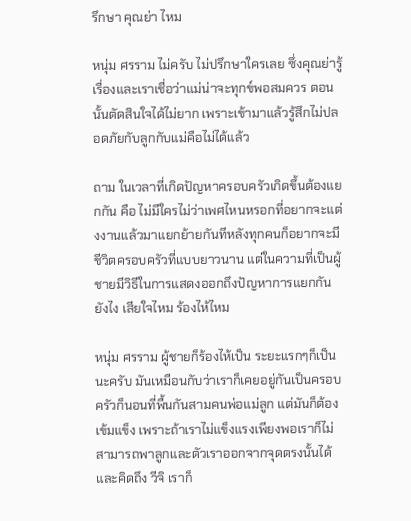รึกษา คุณย่า ไหม

หนุ่ม ศรราม ไม่ครับ ไม่ปรึกษาใครเลย ซึ่งคุณย่ารู้เรื่องและเราเชื่อว่าแม่น่าจะทุกข์พอสมควร ตอนนั้นตัดสินใจได้ไม่ยาก เพราะเข้ามาแล้วรู้สึกไม่ปลอดภัยกับลูกกับแม่คือไม่ได้แล้ว

ถาม ในเวลาที่เกิดปัญหาครอบครัวเกิดขึ้นต้องแยกกัน คือ ไม่มีใครไม่ว่าเพศไหนหรอกที่อยากจะแต่งงานแล้วมาแยกย้ายกันทีหลังทุกคนก็อยากจะมีชีวิตครอบครัวที่แบบยาวนาน แต่ในความที่เป็นผู้ชายมีวิธีในการแสดงออกถึงปัญหาการแยกกันยังไง เสียใจไหม ร้องไห้ไหม

หนุ่ม ศรราม ผู้ชายก็ร้องไห้เป็น ระยะแรกๆก็เป็นนะครับ มันเหมือนกับว่าเราก็เคยอยู่กันเป็นครอบครัวก็นอนที่พื้นกันสามคนพ่อแม่ลูก แต่มันก็ต้องเข้มแข็ง เพราะถ้าเราไม่แข็งแรงเพียงพอเราก็ไม่สามารถพาลูกและตัวเราออกจากจุดตรงนั้นได้ และคิดถึง วีจิ เราก็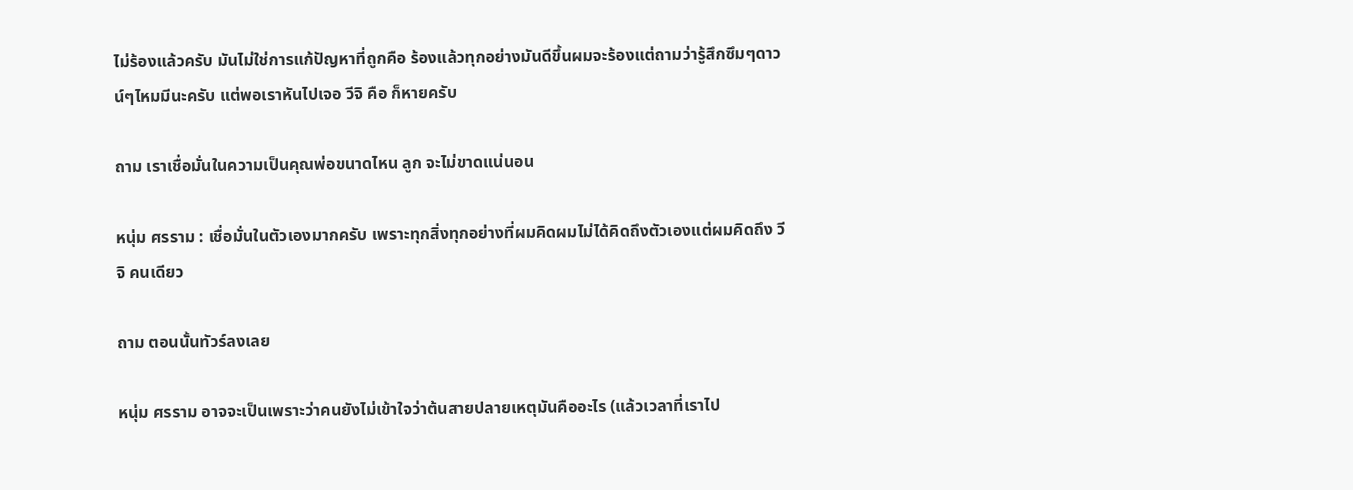ไม่ร้องแล้วครับ มันไม่ใช่การแก้ปัญหาที่ถูกคือ ร้องแล้วทุกอย่างมันดีขึ้นผมจะร้องแต่ถามว่ารู้สึกซึมๆดาวน์ๆไหมมีนะครับ แต่พอเราหันไปเจอ วีจิ คือ ก็หายครับ

ถาม เราเชื่อมั่นในความเป็นคุณพ่อขนาดไหน ลูก จะไม่ขาดแน่นอน

หนุ่ม ศรราม : เชื่อมั่นในตัวเองมากครับ เพราะทุกสิ่งทุกอย่างที่ผมคิดผมไม่ได้คิดถึงตัวเองแต่ผมคิดถึง วีจิ คนเดียว

ถาม ตอนนั้นทัวร์ลงเลย

หนุ่ม ศรราม อาจจะเป็นเพราะว่าคนยังไม่เข้าใจว่าต้นสายปลายเหตุมันคืออะไร (แล้วเวลาที่เราไป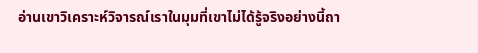อ่านเขาวิเคราะห์วิจารณ์เราในมุมที่เขาไม่ได้รู้จริงอย่างนี้ถา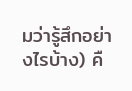มว่ารู้สึกอย่างไรบ้าง) คื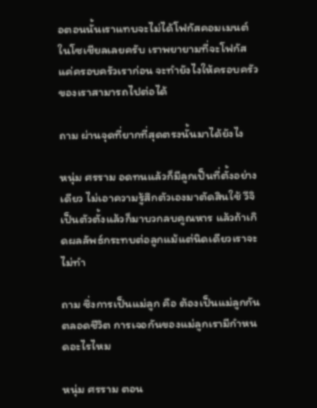อตอนนั้นเราแทบจะไม่ได้โฟกัสคอมเมนต์ในโซเชียลเลยครับ เราพยายามที่จะโฟกัสแค่ครอบครัวเราก่อน จะทำยังไงให้ครอบครัวของเราสามารถไปต่อได้

ถาม ผ่านจุดที่ยากที่สุดตรงนั้นมาได้ยังไง

หนุ่ม ศรราม อดทนแล้วก็มีลูกเป็นที่ตั้งอย่างเดียว ไม่เอาความรู้สึกตัวเองมาตัดสินใช้ วีจิ เป็นตัวตั้งแล้วก็มาบวกลบคูณหาร แล้วถ้าเกิดผลลัพธ์กระทบต่อลูกแม้แต่นิดเดียวเราจะไม่ทำ

ถาม ซึ่งการเป็นแม่ลูก คือ ต้องเป็นแม่ลูกกันตลอดชีวิต การเจอกันของแม่ลูกเรามีกำหนดอะไรไหม

หนุ่ม ศรราม ตอน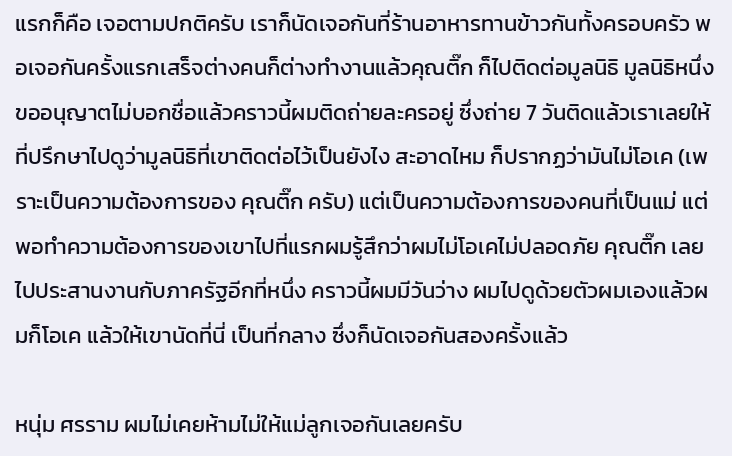แรกก็คือ เจอตามปกติครับ เราก็นัดเจอกันที่ร้านอาหารทานข้าวกันทั้งครอบครัว พอเจอกันครั้งแรกเสร็จต่างคนก็ต่างทำงานแล้วคุณติ๊ก ก็ไปติดต่อมูลนิธิ มูลนิธิหนึ่งขออนุญาตไม่บอกชื่อแล้วคราวนี้ผมติดถ่ายละครอยู่ ซึ่งถ่าย 7 วันติดแล้วเราเลยให้ที่ปรึกษาไปดูว่ามูลนิธิที่เขาติดต่อไว้เป็นยังไง สะอาดไหม ก็ปรากฏว่ามันไม่โอเค (เพราะเป็นความต้องการของ คุณติ๊ก ครับ) แต่เป็นความต้องการของคนที่เป็นแม่ แต่พอทำความต้องการของเขาไปที่แรกผมรู้สึกว่าผมไม่โอเคไม่ปลอดภัย คุณติ๊ก เลยไปประสานงานกับภาครัฐอีกที่หนึ่ง คราวนี้ผมมีวันว่าง ผมไปดูด้วยตัวผมเองแล้วผมก็โอเค แล้วให้เขานัดที่นี่ เป็นที่กลาง ซึ่งก็นัดเจอกันสองครั้งแล้ว

หนุ่ม ศรราม ผมไม่เคยห้ามไม่ให้แม่ลูกเจอกันเลยครับ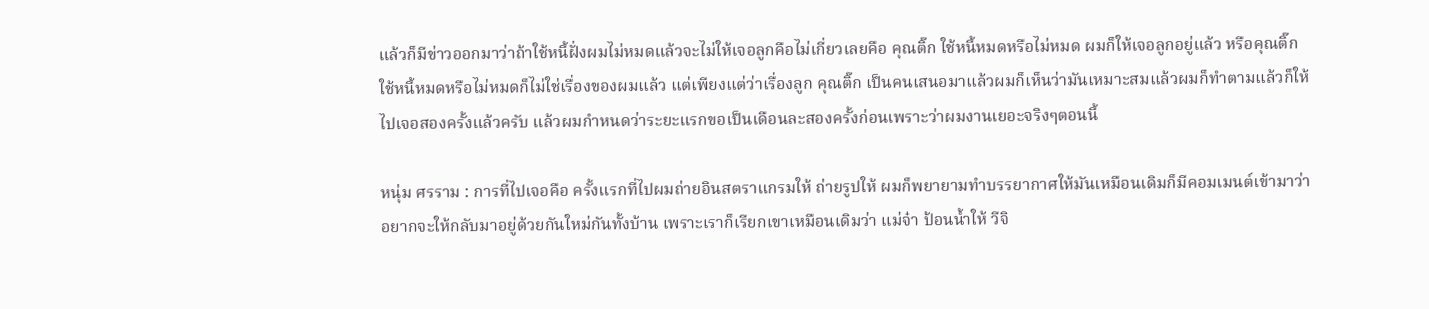แล้วก็มีข่าวออกมาว่าถ้าใช้หนี้ฝั่งผมไม่หมดแล้วจะไม่ให้เจอลูกคือไม่เกี่ยวเลยคือ คุณติ๊ก ใช้หนี้หมดหรือไม่หมด ผมก็ให้เจอลูกอยู่แล้ว หรือคุณติ๊ก ใช้หนี้หมดหรือไม่หมดก็ไม่ใช่เรื่องของผมแล้ว แต่เพียงแต่ว่าเรื่องลูก คุณติ๊ก เป็นคนเสนอมาแล้วผมก็เห็นว่ามันเหมาะสมแล้วผมก็ทำตามแล้วก็ให้ไปเจอสองครั้งแล้วครับ แล้วผมกำหนดว่าระยะแรกขอเป็นเดือนละสองครั้งก่อนเพราะว่าผมงานเยอะจริงๆตอนนี้

หนุ่ม ศรราม : การที่ไปเจอคือ ครั้งแรกที่ไปผมถ่ายอินสตราแกรมให้ ถ่ายรูปให้ ผมก็พยายามทำบรรยากาศให้มันเหมือนเดิมก็มีคอมเมนต์เข้ามาว่า อยากจะให้กลับมาอยู่ด้วยกันใหม่กันทั้งบ้าน เพราะเราก็เรียกเขาเหมือนเดิมว่า แม่จ๋า ป้อนน้ำให้ วีจิ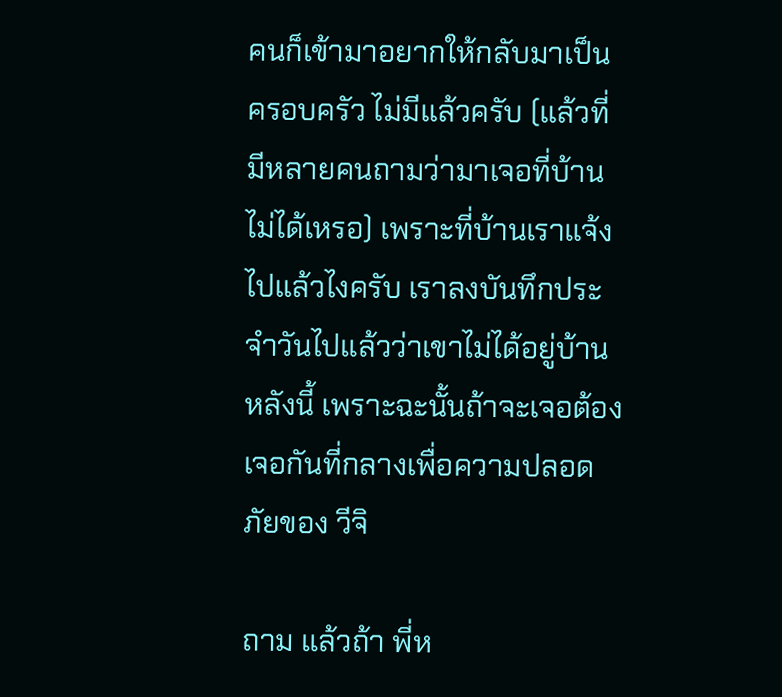คนก็เข้ามาอยากให้กลับมาเป็นครอบครัว ไม่มีแล้วครับ (แล้วที่มีหลายคนถามว่ามาเจอที่บ้านไม่ได้เหรอ) เพราะที่บ้านเราแจ้งไปแล้วไงครับ เราลงบันทึกประจำวันไปแล้วว่าเขาไม่ได้อยู่บ้านหลังนี้ เพราะฉะนั้นถ้าจะเจอต้องเจอกันที่กลางเพื่อความปลอดภัยของ วีจิ

ถาม แล้วถ้า พี่ห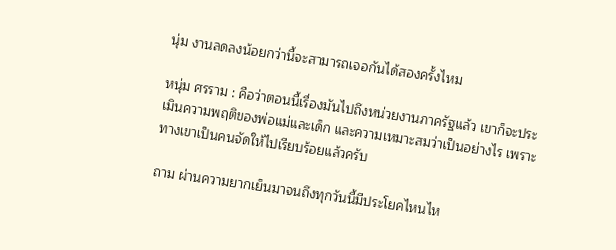นุ่ม งานลดลงน้อยกว่านี้จะสามารถเจอกันได้สองครั้งไหม

หนุ่ม ศรราม : คือว่าตอนนี้เรื่องมันไปถึงหน่วยงานภาครัฐแล้ว เขาก็จะประเมินความพฤติของพ่อแม่และเด็ก และความเหมาะสมว่าเป็นอย่างไร เพราะทางเขาเป็นคนจัดให้ไปเรียบร้อยแล้วครับ

ถาม ผ่านความยากเย็นมาจนถึงทุกวันนี้มีประโยคไหนไห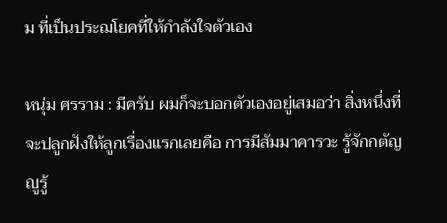ม ที่เป็นประฌโยคที่ให้กำลังใจตัวเอง

หนุ่ม ศรราม : มีครับ ผมก็จะบอกตัวเองอยู่เสมอว่า สิ่งหนึ่งที่จะปลูกฝังให้ลูกเรื่องแรกเลยคือ การมีสัมมาคารวะ รู้จักกตัญญูรู้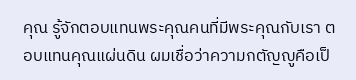คุณ รู้จักตอบแทนพระคุณคนที่มีพระคุณกับเรา ตอบแทนคุณแผ่นดิน ผมเชื่อว่าความกตัญญูคือเป็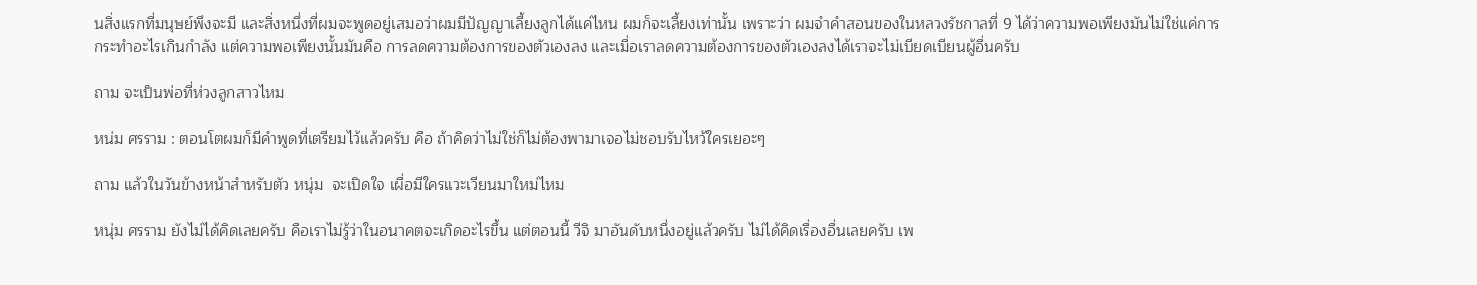นสิ่งแรกที่มนุษย์พึงจะมี และสิ่งหนึ่งที่ผมจะพูดอยู่เสมอว่าผมมีปัญญาเลี้ยงลูกได้แค่ไหน ผมก็จะเลี้ยงเท่านั้น เพราะว่า ผมจำคำสอนของในหลวงรัชกาลที่ 9 ได้ว่าความพอเพียงมันไม่ใช่แค่การกระทำอะไรเกินกำลัง แต่ความพอเพียงนั้นมันคือ การลดความต้องการของตัวเองลง และเมื่อเราลดความต้องการของตัวเองลงได้เราจะไม่เบียดเบียนผู้อื่นครับ

ถาม จะเป็นพ่อที่ห่วงลูกสาวไหม

หน่ม ศรราม : ตอนโตผมก็มีคำพูดที่เตรียมไว้แล้วครับ คือ ถ้าคิดว่าไม่ใช่ก็ไม่ต้องพามาเจอไม่ชอบรับไหว้ใครเยอะๆ

ถาม แล้วในวันข้างหน้าสำหรับตัว หนุ่ม  จะเปิดใจ เผื่อมีใครแวะเวียนมาใหม่ไหม

หนุ่ม ศรราม ยังไม่ได้คิดเลยครับ คือเราไม่รู้ว่าในอนาคตจะเกิดอะไรขึ้น แต่ตอนนี้ วีจิ มาอันดับหนึ่งอยู่แล้วครับ ไม่ได้คิดเรื่องอื่นเลยครับ เพ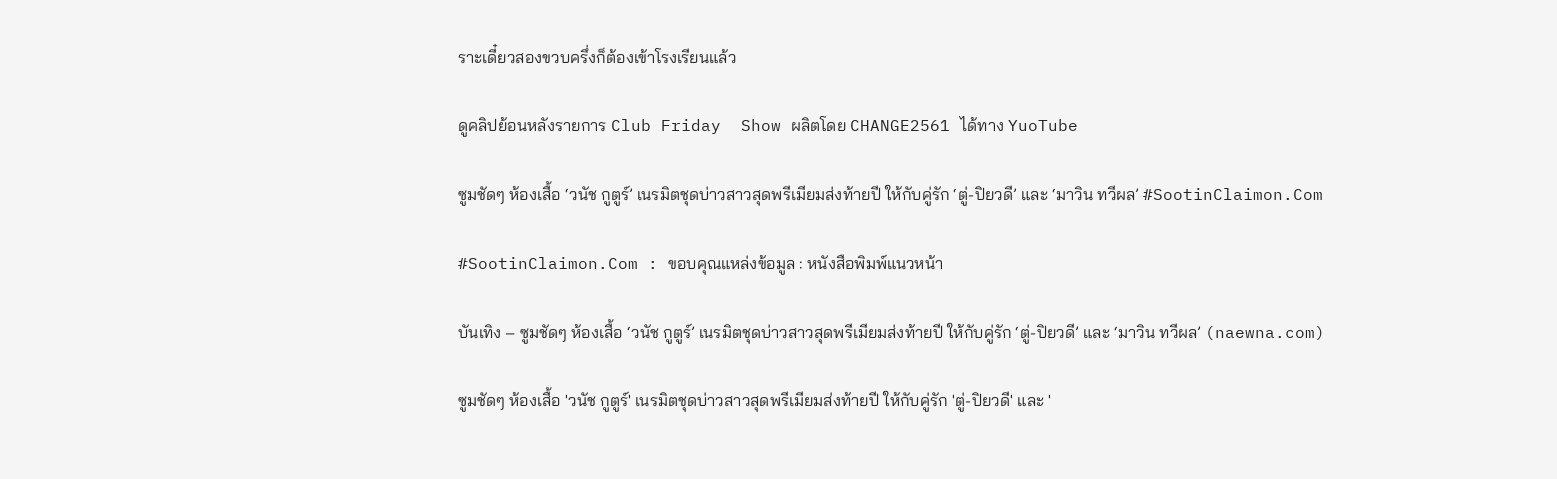ราะเดี๋ยวสองขวบครึ่งก็ต้องเข้าโรงเรียนแล้ว

ดูคลิปย้อนหลังรายการ Club Friday  Show ผลิตโดย CHANGE2561 ได้ทาง YuoTube

ซูมชัดๆ ห้องเสื้อ ‘วนัช กูตูร์’ เนรมิตชุดบ่าวสาวสุดพรีเมียมส่งท้ายปี ให้กับคู่รัก ‘ตู่-ปิยวดี’ และ ‘มาวิน ทวีผล’ #SootinClaimon.Com

#SootinClaimon.Com : ขอบคุณแหล่งข้อมูล : หนังสือพิมพ์แนวหน้า

บันเทิง – ซูมชัดๆ ห้องเสื้อ ‘วนัช กูตูร์’ เนรมิตชุดบ่าวสาวสุดพรีเมียมส่งท้ายปี ให้กับคู่รัก ‘ตู่-ปิยวดี’ และ ‘มาวิน ทวีผล’ (naewna.com)

ซูมชัดๆ ห้องเสื้อ 'วนัช กูตูร์' เนรมิตชุดบ่าวสาวสุดพรีเมียมส่งท้ายปี ให้กับคู่รัก 'ตู่-ปิยวดี' และ '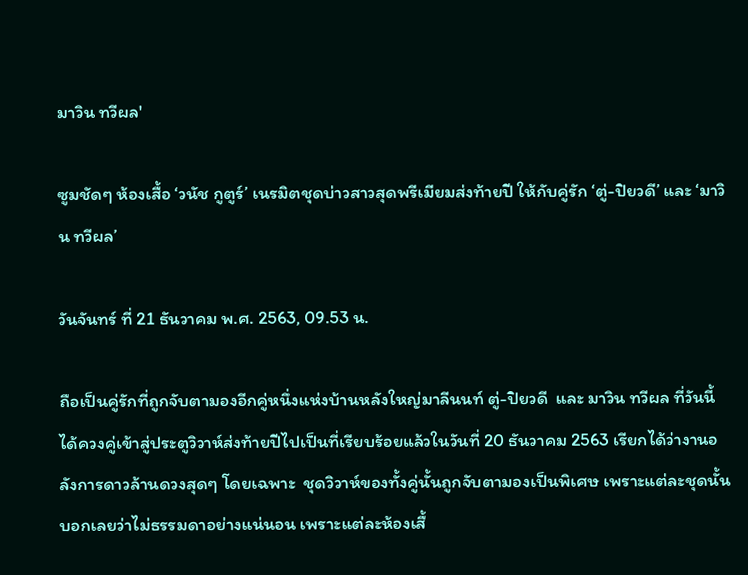มาวิน ทวีผล'

ซูมชัดๆ ห้องเสื้อ ‘วนัช กูตูร์’ เนรมิตชุดบ่าวสาวสุดพรีเมียมส่งท้ายปี ให้กับคู่รัก ‘ตู่-ปิยวดี’ และ ‘มาวิน ทวีผล’

วันจันทร์ ที่ 21 ธันวาคม พ.ศ. 2563, 09.53 น.

ถือเป็นคู่รักที่ถูกจับตามองอีกคู่หนึ่งแห่งบ้านหลังใหญ่มาลีนนท์ ตู่-ปิยวดี  และ มาวิน ทวีผล ที่วันนี้ได้ควงคู่เข้าสู่ประตูวิวาห์ส่งท้ายปีไปเป็นที่เรียบร้อยแล้วในวันที่ 20 ธันวาคม 2563 เรียกได้ว่างานอลังการดาวล้านดวงสุดๆ โดยเฉพาะ  ชุดวิวาห์ของทั้งคู่นั้นถูกจับตามองเป็นพิเศษ เพราะแต่ละชุดนั้นบอกเลยว่าไม่ธรรมดาอย่างแน่นอน เพราะแต่ละห้องเสื้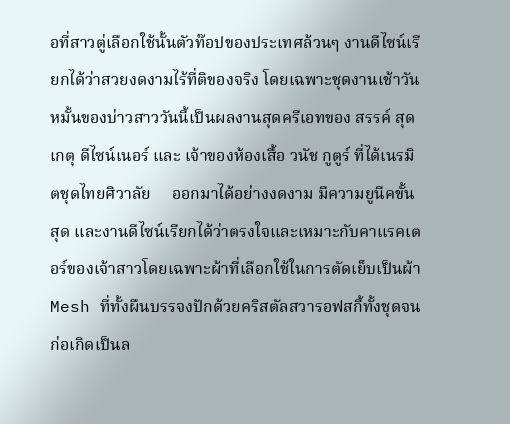อที่สาวตู่เลือกใช้นั้นตัวท๊อปของประเทศล้วนๆ งานดีไซน์เรียกได้ว่าสวยงดงามไร้ที่ติของจริง โดยเฉพาะชุดงานเช้าวันหมั้นของบ่าวสาววันนี้เป็นผลงานสุดครีเอทของ สรรค์ สุดเกตุ ดีไซน์เนอร์ และ เจ้าของห้องเสื้อ วนัช กูตูร์ ที่ได้เนรมิตชุดไทยศิวาลัย     ออกมาได้อย่างงดงาม มีความยูนีคขั้นสุด และงานดีไซน์เรียกได้ว่าตรงใจและเหมาะกับคาแรคเตอร์ของเจ้าสาวโดยเฉพาะผ้าที่เลือกใช้ในการตัดเย็บเป็นผ้า Mesh ที่ทั้งผืนบรรจงปักด้วยคริสตัลสวารอฟสกี้ทั้งชุดจนก่อเกิดเป็นล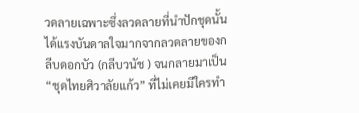วดลายเฉพาะซึ่งลวดลายที่นำปักชุดนั้นได้แรงบันดาลใจมากจากลวดลายของกลีบดอกบัว (กลีบวนัช ) จนกลายมาเป็น “ชุดไทยศิวาลัยแก้ว” ที่ไม่เคยมีใครทำ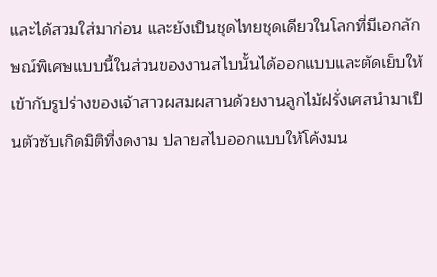และได้สวมใส่มาก่อน และยังเป็นชุดไทยชุดเดียวในโลกที่มีเอกลักษณ์พิเศษแบบนี้ในส่วนของงานสไบนั้นได้ออกแบบและตัดเย็บให้เข้ากับรูปร่างของเจ้าสาวผสมผสานด้วยงานลูกไม้ฝรั่งเศสนำมาเป็นตัวซับเกิดมิติที่งดงาม ปลายสไบออกแบบให้โค้งมน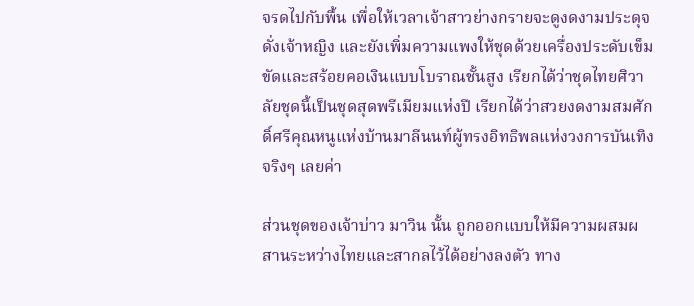จรดไปกับพื้น เพื่อให้เวลาเจ้าสาวย่างกรายจะดูงดงามประดุจดั่งเจ้าหญิง และยังเพิ่มความแพงให้ชุดด้วยเครื่องประดับเข็มขัดและสร้อยคอเงินแบบโบราณชั้นสูง เรียกได้ว่าชุดไทยศิวาลัยชุดนี้เป็นชุดสุดพรีเมียมแห่งปี เรียกได้ว่าสวยงดงามสมศักดิ์ศรีคุณหนูแห่งบ้านมาลีนนท์ผู้ทรงอิทธิพลแห่งวงการบันเทิงจริงๆ เลยค่า

ส่วนชุดของเจ้าบ่าว มาวิน นั้น ถูกออกแบบให้มีความผสมผสานระหว่างไทยและสากลไว้ได้อย่างลงตัว ทาง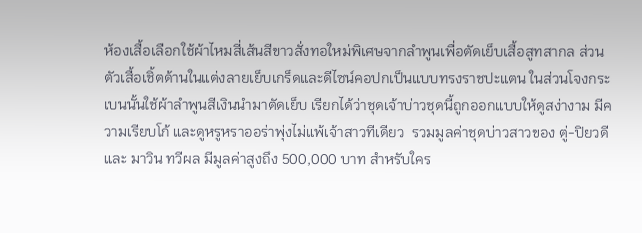ห้องเสื้อเลือกใช้ผ้าไหมสี่เส้นสีขาวสั่งทอใหม่พิเศษจากลำพูนเพื่อตัดเย็บเสื้อสูทสากล ส่วนตัวเสื้อเชิ้ตด้านในแต่งลายเย็บเกร็ดและดีไซน์คอปกเป็นแบบทรงราชปะแตน ในส่วนโจงกระเบนนั้นใช้ผ้าลำพูนสีเงินนำมาตัดเย็บ เรียกได้ว่าชุดเจ้าบ่าวชุดนี้ถูกออกแบบให้ดูสง่างาม มีความเรียบโก้ และดูหรูหราออร่าพุ่งไม่แพ้เจ้าสาวทีเดียว  รวมมูลค่าชุดบ่าวสาวของ ตู่-ปิยวดี  และ มาวิน ทวีผล มีมูลค่าสูงถึง 500,000 บาท สำหรับใคร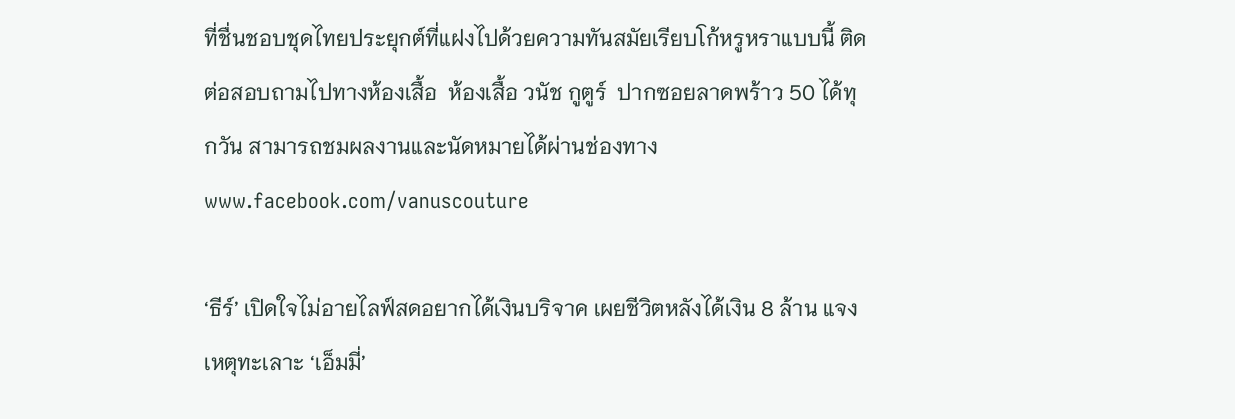ที่ชื่นชอบชุดไทยประยุกต์ที่แฝงไปด้วยความทันสมัยเรียบโก้หรูหราแบบนี้ ติดต่อสอบถามไปทางห้องเสื้อ  ห้องเสื้อ วนัช กูตูร์  ปากซอยลาดพร้าว 50 ได้ทุกวัน สามารถชมผลงานและนัดหมายได้ผ่านช่องทาง www.facebook.com/vanuscouture

‘ธีร์’ เปิดใจไม่อายไลฟ์สดอยากได้เงินบริจาค เผยชีวิตหลังได้เงิน 8 ล้าน แจงเหตุทะเลาะ ‘เอ็มมี่’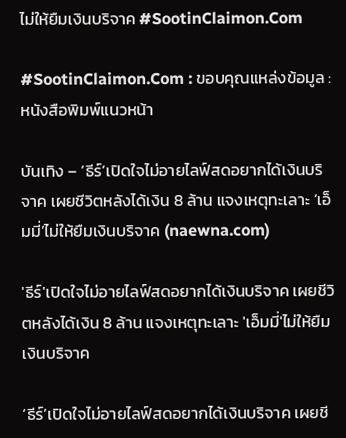ไม่ให้ยืมเงินบริจาค #SootinClaimon.Com

#SootinClaimon.Com : ขอบคุณแหล่งข้อมูล : หนังสือพิมพ์แนวหน้า

บันเทิง – ‘ธีร์’เปิดใจไม่อายไลฟ์สดอยากได้เงินบริจาค เผยชีวิตหลังได้เงิน 8 ล้าน แจงเหตุทะเลาะ ‘เอ็มมี่’ไม่ให้ยืมเงินบริจาค (naewna.com)

'ธีร์'เปิดใจไม่อายไลฟ์สดอยากได้เงินบริจาค เผยชีวิตหลังได้เงิน 8 ล้าน แจงเหตุทะเลาะ 'เอ็มมี่'ไม่ให้ยืมเงินบริจาค

‘ธีร์’เปิดใจไม่อายไลฟ์สดอยากได้เงินบริจาค เผยชี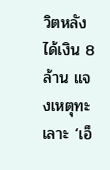วิตหลังได้เงิน 8 ล้าน แจงเหตุทะเลาะ ‘เอ็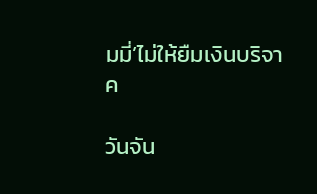มมี่’ไม่ให้ยืมเงินบริจาค

วันจัน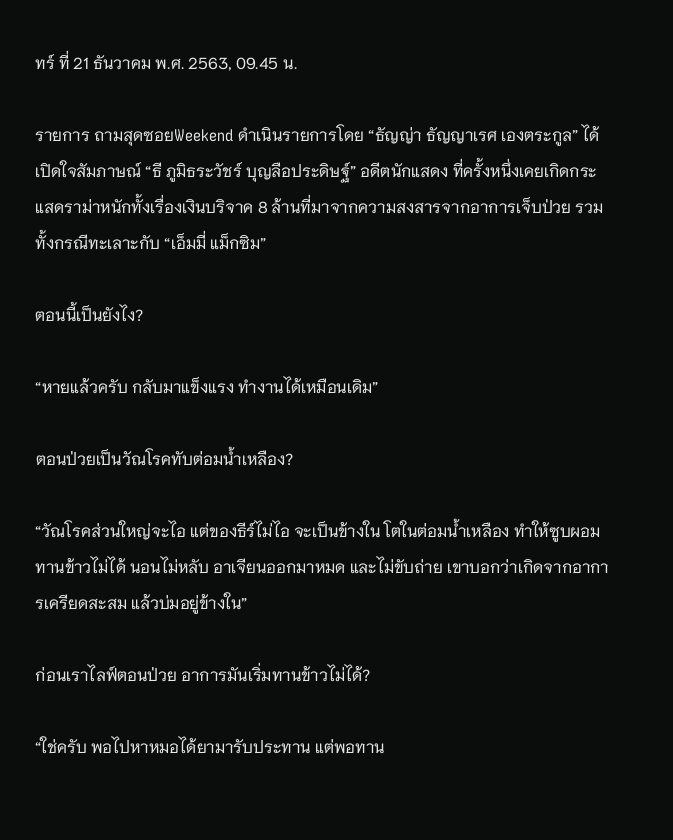ทร์ ที่ 21 ธันวาคม พ.ศ. 2563, 09.45 น.

รายการ ถามสุดซอยWeekend ดำเนินรายการโดย “ธัญญ่า ธัญญาเรศ เองตระกูล” ได้เปิดใจสัมภาษณ์ “ธี ภูมิธระวัชร์ บุญลือประดิษฐ์” อดีตนักแสดง ที่ครั้งหนึ่งเคยเกิดกระแสดราม่าหนักทั้งเรื่องเงินบริจาค 8 ล้านที่มาจากความสงสารจากอาการเจ็บป่วย รวมทั้งกรณีทะเลาะกับ “เอ็มมี่ แม็กซิม”

ตอนนี้เป็นยังไง?

“หายแล้วครับ กลับมาแข็งแรง ทำงานได้เหมือนเดิม”

ตอนป่วยเป็นวัณโรคทับต่อมน้ำเหลือง?

“วัณโรคส่วนใหญ่จะไอ แต่ของธีร์ไม่ไอ จะเป็นข้างใน โตในต่อมน้ำเหลือง ทำให้ซูบผอม ทานข้าวไม่ได้ นอนไม่หลับ อาเจียนออกมาหมด และไม่ขับถ่าย เขาบอกว่าเกิดจากอาการเครียดสะสม แล้วบ่มอยู่ข้างใน”

ก่อนเราไลฟ์ตอนป่วย อาการมันเริ่มทานข้าวไม่ได้?

“ใช่ครับ พอไปหาหมอได้ยามารับประทาน แต่พอทาน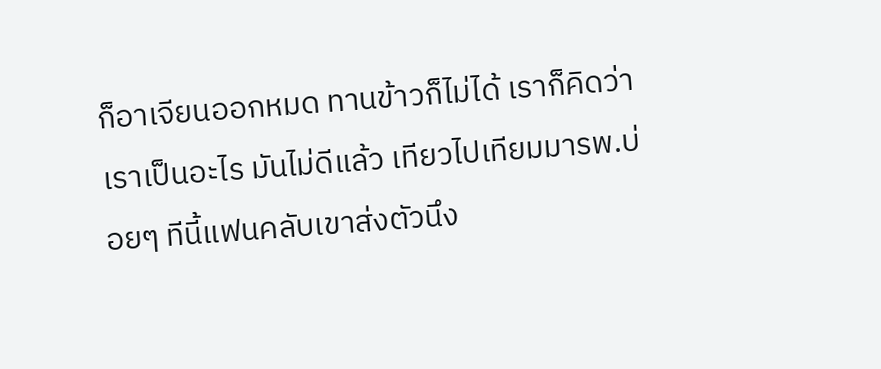ก็อาเจียนออกหมด ทานข้าวก็ไม่ได้ เราก็คิดว่าเราเป็นอะไร มันไม่ดีแล้ว เทียวไปเทียมมารพ.บ่อยๆ ทีนี้แฟนคลับเขาส่งตัวนึง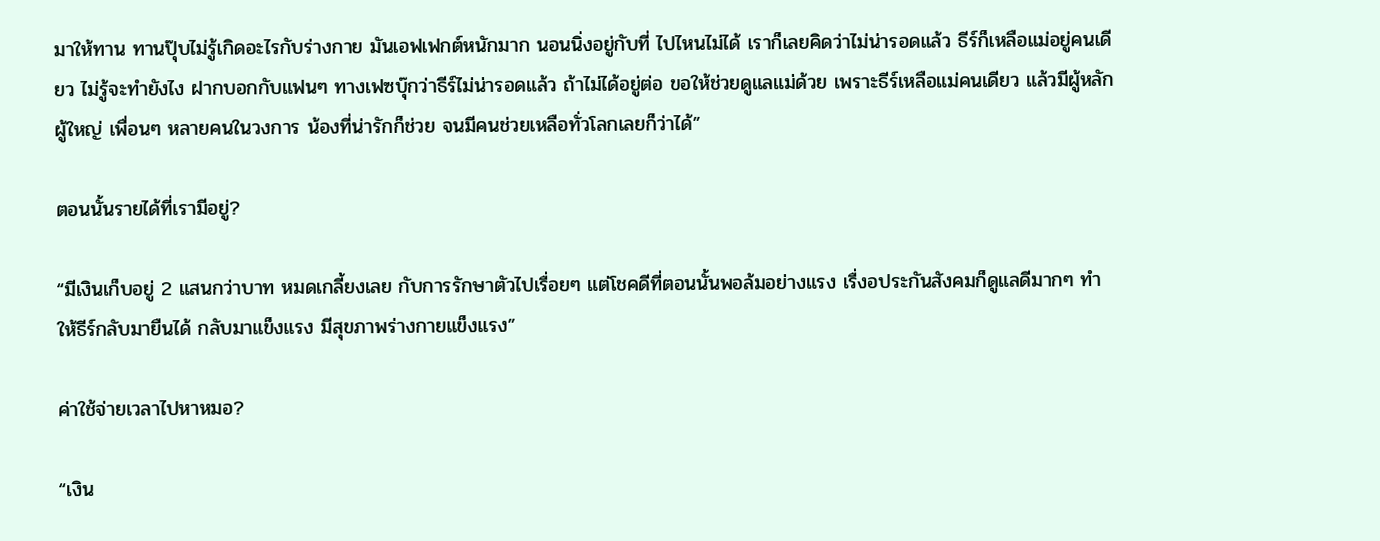มาให้ทาน ทานปุ๊บไม่รู้เกิดอะไรกับร่างกาย มันเอฟเฟกต์หนักมาก นอนนิ่งอยู่กับที่ ไปไหนไม่ได้ เราก็เลยคิดว่าไม่น่ารอดแล้ว ธีร์ก็เหลือแม่อยู่คนเดียว ไม่รู้จะทำยังไง ฝากบอกกับแฟนๆ ทางเฟซบุ๊กว่าธีร์ไม่น่ารอดแล้ว ถ้าไม่ได้อยู่ต่อ ขอให้ช่วยดูแลแม่ด้วย เพราะธีร์เหลือแม่คนเดียว แล้วมีผู้หลักผู้ใหญ่ เพื่อนๆ หลายคนในวงการ น้องที่น่ารักก็ช่วย จนมีคนช่วยเหลือทั่วโลกเลยก็ว่าได้”

ตอนนั้นรายได้ที่เรามีอยู่?

“มีเงินเก็บอยู่ 2 แสนกว่าบาท หมดเกลี้ยงเลย กับการรักษาตัวไปเรื่อยๆ แต่โชคดีที่ตอนนั้นพอล้มอย่างแรง เรื่งอประกันสังคมก็ดูแลดีมากๆ ทำให้ธีร์กลับมายืนได้ กลับมาแข็งแรง มีสุขภาพร่างกายแข็งแรง”

ค่าใช้จ่ายเวลาไปหาหมอ?

“เงิน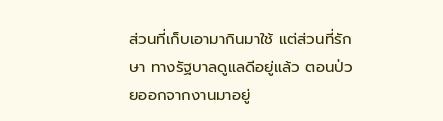ส่วนที่เก็บเอามากินมาใช้ แต่ส่วนที่รักษา ทางรัฐบาลดูแลดีอยู่แล้ว ตอนป่วยออกจากงานมาอยู่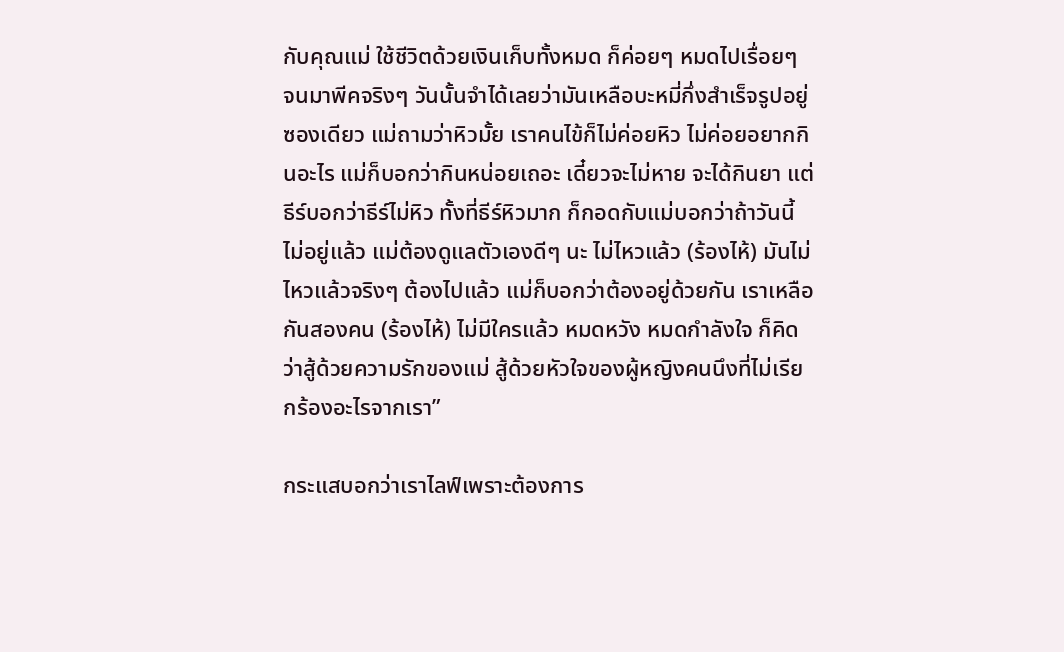กับคุณแม่ ใช้ชีวิตด้วยเงินเก็บทั้งหมด ก็ค่อยๆ หมดไปเรื่อยๆ จนมาพีคจริงๆ วันนั้นจำได้เลยว่ามันเหลือบะหมี่กึ่งสำเร็จรูปอยู่ซองเดียว แม่ถามว่าหิวมั้ย เราคนไข้ก็ไม่ค่อยหิว ไม่ค่อยอยากกินอะไร แม่ก็บอกว่ากินหน่อยเถอะ เดี๋ยวจะไม่หาย จะได้กินยา แต่ธีร์บอกว่าธีร์ไม่หิว ทั้งที่ธีร์หิวมาก ก็กอดกับแม่บอกว่าถ้าวันนี้ไม่อยู่แล้ว แม่ต้องดูแลตัวเองดีๆ นะ ไม่ไหวแล้ว (ร้องไห้) มันไม่ไหวแล้วจริงๆ ต้องไปแล้ว แม่ก็บอกว่าต้องอยู่ด้วยกัน เราเหลือกันสองคน (ร้องไห้) ไม่มีใครแล้ว หมดหวัง หมดกำลังใจ ก็คิดว่าสู้ด้วยความรักของแม่ สู้ด้วยหัวใจของผู้หญิงคนนึงที่ไม่เรียกร้องอะไรจากเรา”

กระแสบอกว่าเราไลฟ์เพราะต้องการ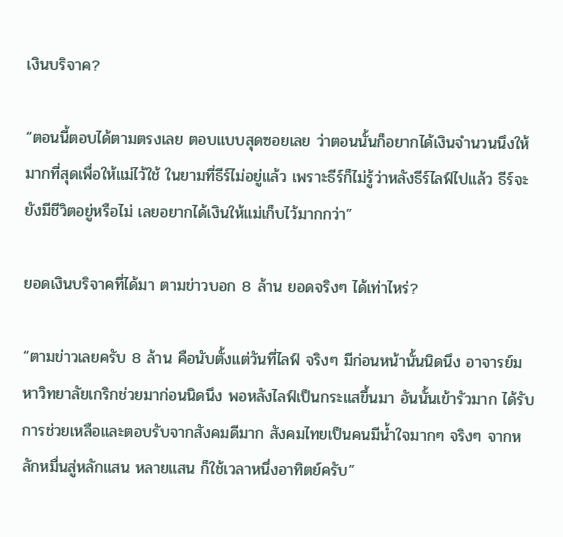เงินบริจาค?

“ตอนนี้ตอบได้ตามตรงเลย ตอบแบบสุดซอยเลย ว่าตอนนั้นก็อยากได้เงินจำนวนนึงให้มากที่สุดเพื่อให้แม่ไว้ใช้ ในยามที่ธีร์ไม่อยู่แล้ว เพราะธีร์ก็ไม่รู้ว่าหลังธีร์ไลฟ์ไปแล้ว ธีร์จะยังมีชีวิตอยู่หรือไม่ เลยอยากได้เงินให้แม่เก็บไว้มากกว่า”

ยอดเงินบริจาคที่ได้มา ตามข่าวบอก 8 ล้าน ยอดจริงๆ ได้เท่าไหร่?

“ตามข่าวเลยครับ 8 ล้าน คือนับตั้งแต่วันที่ไลฟ์ จริงๆ มีก่อนหน้านั้นนิดนึง อาจารย์มหาวิทยาลัยเกริกช่วยมาก่อนนิดนึง พอหลังไลฟ์เป็นกระแสขึ้นมา อันนั้นเข้ารัวมาก ได้รับการช่วยเหลือและตอบรับจากสังคมดีมาก สังคมไทยเป็นคนมีน้ำใจมากๆ จริงๆ จากหลักหมื่นสู่หลักแสน หลายแสน ก็ใช้เวลาหนึ่งอาทิตย์ครับ”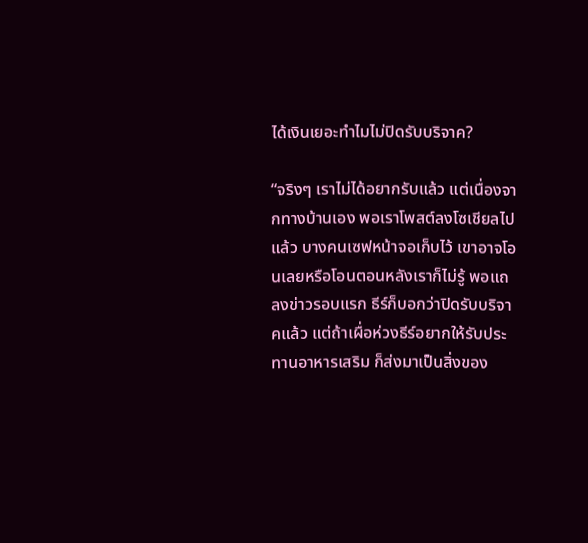ได้เงินเยอะทำไมไม่ปิดรับบริจาค?

“จริงๆ เราไม่ได้อยากรับแล้ว แต่เนื่องจากทางบ้านเอง พอเราโพสต์ลงโซเชียลไปแล้ว บางคนเซฟหน้าจอเก็บไว้ เขาอาจโอนเลยหรือโอนตอนหลังเราก็ไม่รู้ พอแถลงข่าวรอบแรก ธีร์ก็บอกว่าปิดรับบริจาคแล้ว แต่ถ้าเผื่อห่วงธีร์อยากให้รับประทานอาหารเสริม ก็ส่งมาเป็นสิ่งของ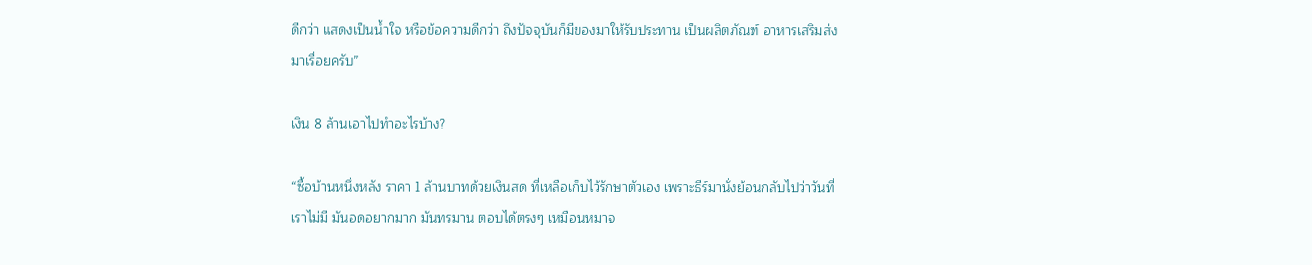ดีกว่า แสดงเป็นน้ำใจ หรือข้อความดีกว่า ถึงปัจจุบันก็มีของมาให้รับประทาน เป็นผลิตภัณฑ์ อาหารเสริมส่งมาเรื่อยครับ”

เงิน 8 ล้านเอาไปทำอะไรบ้าง?

“ซื้อบ้านหนึ่งหลัง ราคา 1 ล้านบาทด้วยเงินสด ที่เหลือเก็บไว้รักษาตัวเอง เพราะธีร์มานั่งย้อนกลับไปว่าวันที่เราไม่มี มันอดอยากมาก มันทรมาน ตอบได้ตรงๆ เหมือนหมาจ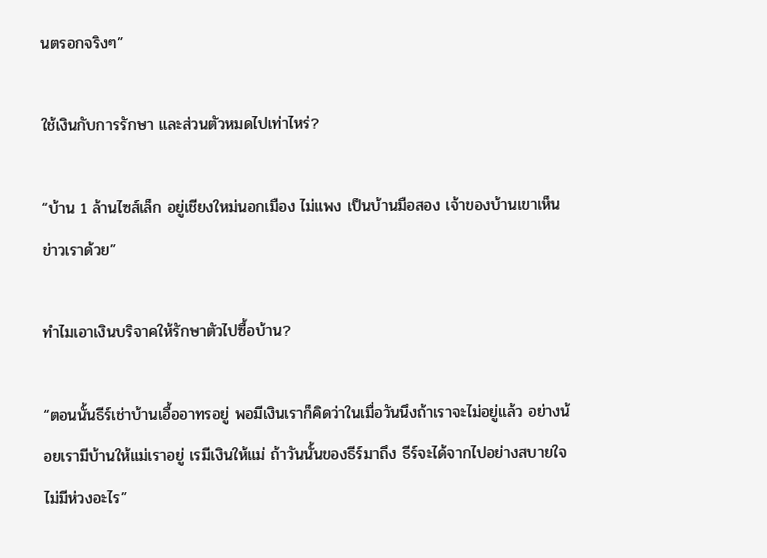นตรอกจริงๆ”

ใช้เงินกับการรักษา และส่วนตัวหมดไปเท่าไหร่?

“บ้าน 1 ล้านไซส์เล็ก อยู่เชียงใหม่นอกเมือง ไม่แพง เป็นบ้านมือสอง เจ้าของบ้านเขาเห็นข่าวเราด้วย”

ทำไมเอาเงินบริจาคให้รักษาตัวไปซื้อบ้าน?

“ตอนนั้นธีร์เช่าบ้านเอื้ออาทรอยู่ พอมีเงินเราก็คิดว่าในเมื่อวันนึงถ้าเราจะไม่อยู่แล้ว อย่างน้อยเรามีบ้านให้แม่เราอยู่ เรมีเงินให้แม่ ถ้าวันนั้นของธีร์มาถึง ธีร์จะได้จากไปอย่างสบายใจ ไม่มีห่วงอะไร”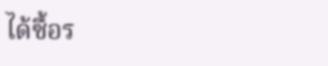ได้ซื้อร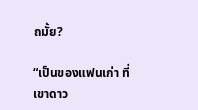ถมั้ย?

“เป็นของแฟนเก่า ที่เขาดาว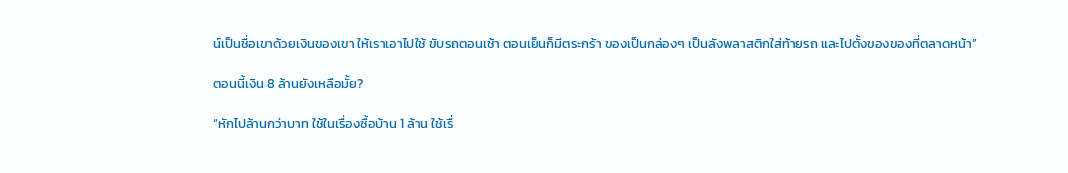น์เป็นชื่อเขาด้วยเงินของเขา ให้เราเอาไปใช้ ขับรถตอนเช้า ตอนเย็นก็มีตระกร้า ของเป็นกล่องๆ เป็นลังพลาสติกใส่ท้ายรถ และไปตั้งของของที่ตลาดหน้า”

ตอนนี้เงิน 8 ล้านยังเหลือมั้ย?

“หักไปล้านกว่าบาท ใช้ในเรื่องซื้อบ้าน 1 ล้าน ใช้เรื่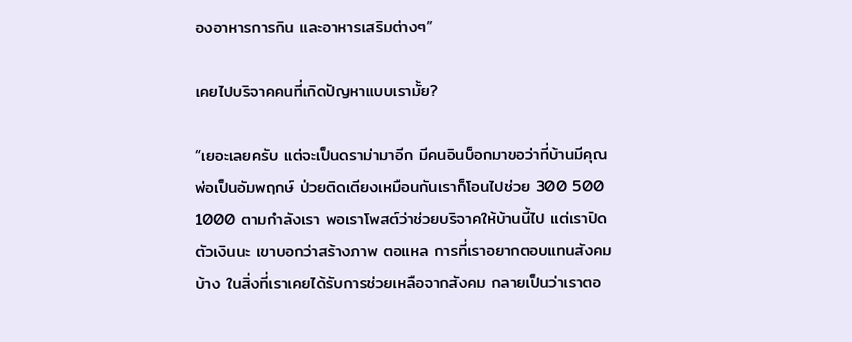องอาหารการกิน และอาหารเสริมต่างๆ”

เคยไปบริจาคคนที่เกิดปัญหาแบบเรามั้ย?

“เยอะเลยครับ แต่จะเป็นดราม่ามาอีก มีคนอินบ็อกมาขอว่าที่บ้านมีคุณพ่อเป็นอัมพฤกษ์ ป่วยติดเตียงเหมือนกันเราก็โอนไปช่วย 300 500 1000 ตามกำลังเรา พอเราโพสต์ว่าช่วยบริจาคให้บ้านนี้ไป แต่เราปิดตัวเงินนะ เขาบอกว่าสร้างภาพ ตอแหล การที่เราอยากตอบแทนสังคมบ้าง ในสิ่งที่เราเคยได้รับการช่วยเหลือจากสังคม กลายเป็นว่าเราตอ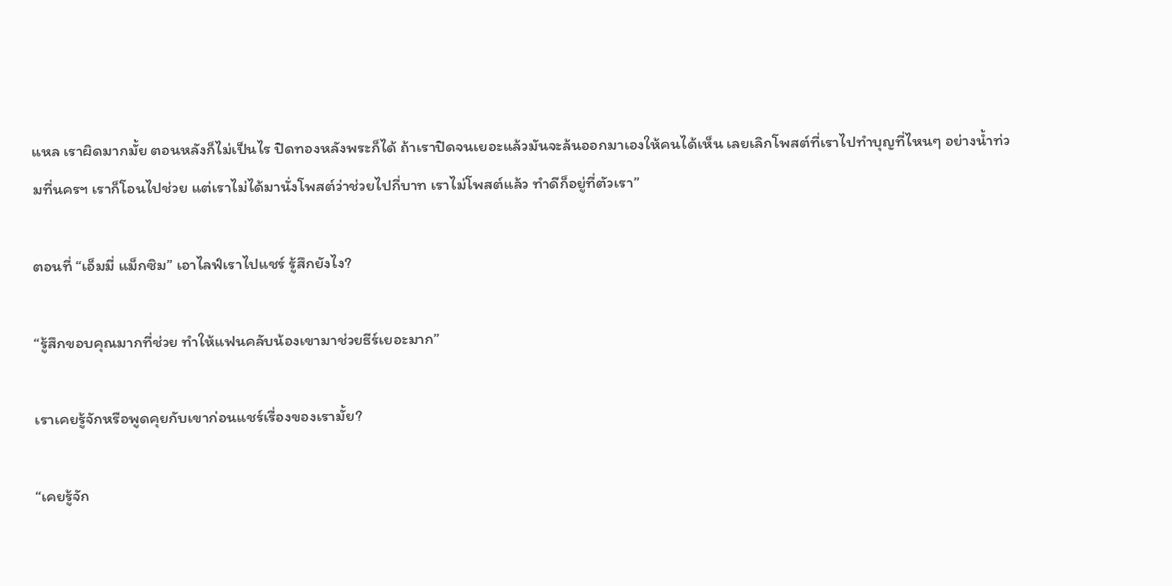แหล เราผิดมากมั้ย ตอนหลังก็ไม่เป็นไร ปิดทองหลังพระก็ได้ ถ้าเราปิดจนเยอะแล้วมันจะล้นออกมาเองให้คนได้เห็น เลยเลิกโพสต์ที่เราไปทำบุญที่ไหนๆ อย่างน้ำท่วมที่นครฯ เราก็โอนไปช่วย แต่เราไม่ได้มานั่งโพสต์ว่าช่วยไปกี่บาท เราไม่โพสต์แล้ว ทำดีก็อยู่ที่ตัวเรา”

ตอนที่ “เอ็มมี่ แม็กซิม” เอาไลฟ์เราไปแชร์ รู้สึกยังไง?

“รู้สึกขอบคุณมากที่ช่วย ทำให้แฟนคลับน้องเขามาช่วยธีร์เยอะมาก”

เราเคยรู้จักหรือพูดคุยกับเขาก่อนแชร์เรื่องของเรามั้ย?

“เคยรู้จัก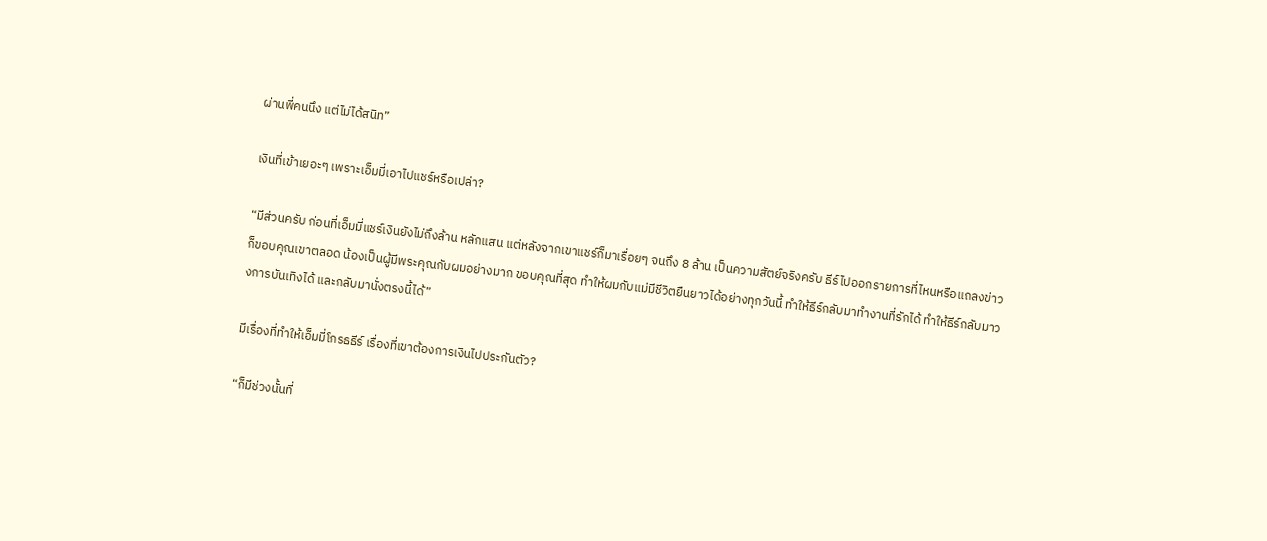ผ่านพี่คนนึง แต่ไม่ได้สนิท”

เงินที่เข้าเยอะๆ เพราะเอ็มมี่เอาไปแชร์หรือเปล่า?

“มีส่วนครับ ก่อนที่เอ็มมี่แชร์เงินยังไม่ถึงล้าน หลักแสน แต่หลังจากเขาแชร์ก็มาเรื่อยๆ จนถึง 8 ล้าน เป็นความสัตย์จริงครับ ธีร์ไปออกรายการที่ไหนหรือแถลงข่าวก็ขอบคุณเขาตลอด น้องเป็นผู้มีพระคุณกับผมอย่างมาก ขอบคุณที่สุด ทำให้ผมกับแม่มีชีวิตยืนยาวได้อย่างทุกวันนี้ ทำให้ธีร์กลับมาทำงานที่รักได้ ทำให้ธีร์กลับมาวงการบันเทิงได้ และกลับมานั่งตรงนี้ได้”

มีเรื่องที่ทำให้เอ็มมี่โกรธธีร์ เรื่องที่เขาต้องการเงินไปประกันตัว?

“ก็มีช่วงนั้นที่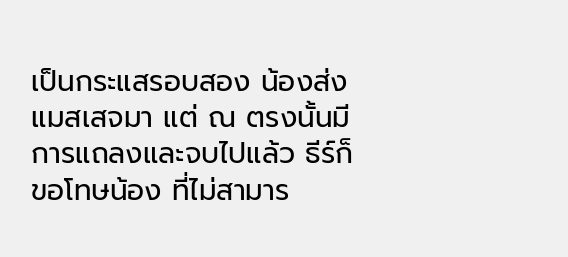เป็นกระแสรอบสอง น้องส่งแมสเสจมา แต่ ณ ตรงนั้นมีการแถลงและจบไปแล้ว ธีร์ก็ขอโทษน้อง ที่ไม่สามาร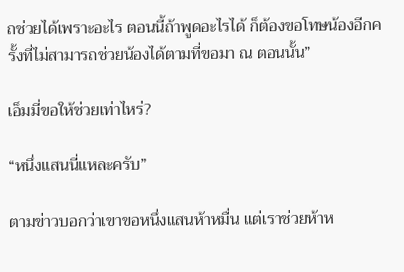ถช่วยได้เพราะอะไร ตอนนี้ถ้าพูดอะไรได้ ก็ต้องขอโทษน้องอีกครั้งที่ไม่สามารถช่วยน้องได้ตามที่ขอมา ณ ตอนนั้น”

เอ็มมี่ขอให้ช่วยเท่าไหร่?

“หนึ่งแสนนี่แหละครับ”

ตามข่าวบอกว่าเขาขอหนึ่งแสนห้าหมื่น แต่เราช่วยห้าห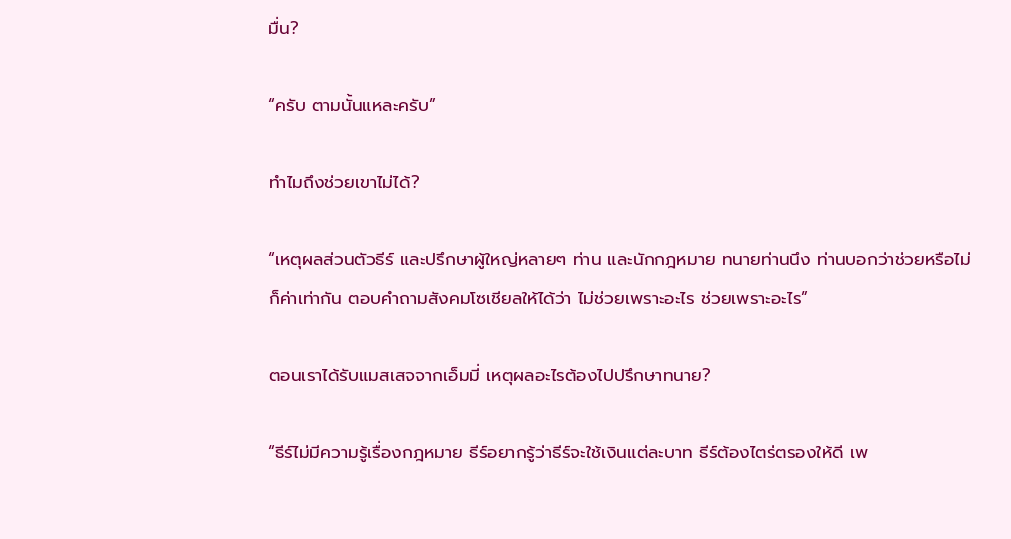มื่น?

“ครับ ตามนั้นแหละครับ”

ทำไมถึงช่วยเขาไม่ได้?

“เหตุผลส่วนตัวธีร์ และปรึกษาผู้ใหญ่หลายๆ ท่าน และนักกฎหมาย ทนายท่านนึง ท่านบอกว่าช่วยหรือไม่ก็ค่าเท่ากัน ตอบคำถามสังคมโซเชียลให้ได้ว่า ไม่ช่วยเพราะอะไร ช่วยเพราะอะไร”

ตอนเราได้รับแมสเสจจากเอ็มมี่ เหตุผลอะไรต้องไปปรึกษาทนาย?

“ธีร์ไม่มีความรู้เรื่องกฎหมาย ธีร์อยากรู้ว่าธีร์จะใช้เงินแต่ละบาท ธีร์ต้องไตร่ตรองให้ดี เพ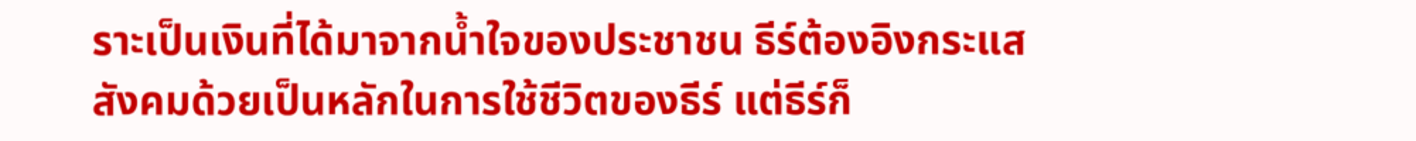ราะเป็นเงินที่ได้มาจากน้ำใจของประชาชน ธีร์ต้องอิงกระแสสังคมด้วยเป็นหลักในการใช้ชีวิตของธีร์ แต่ธีร์ก็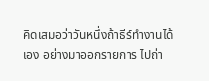คิดเสมอว่าวันหนึ่งถ้าธีร์ทำงานได้เอง อย่างมาออกรายการ ไปถ่า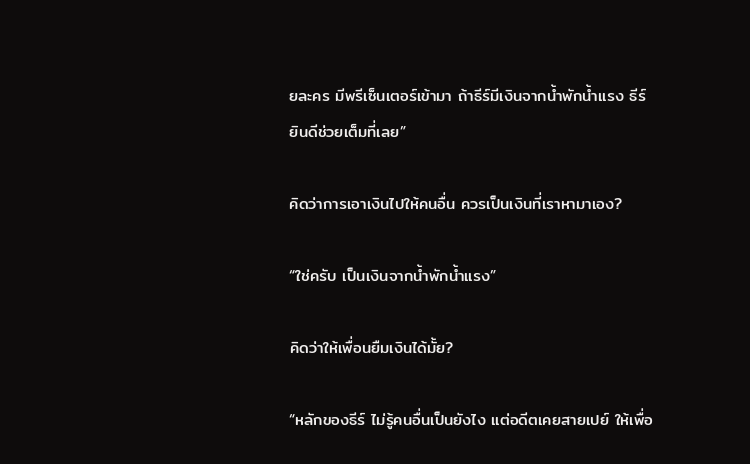ยละคร มีพรีเซ็นเตอร์เข้ามา ถ้าธีร์มีเงินจากน้ำพักน้ำแรง ธีร์ยินดีช่วยเต็มที่เลย”

คิดว่าการเอาเงินไปให้คนอื่น ควรเป็นเงินที่เราหามาเอง?

“ใช่ครับ เป็นเงินจากน้ำพักน้ำแรง”

คิดว่าให้เพื่อนยืมเงินได้มั้ย?

“หลักของธีร์ ไม่รู้คนอื่นเป็นยังไง แต่อดีตเคยสายเปย์ ให้เพื่อ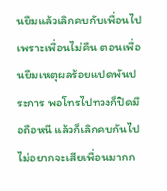นยืมแล้วเลิกคบกับเพื่อนไป เพราะเพื่อนไม่คืน ตอนเพื่อนยืมเหตุผลร้อยแปดพันประการ พอโทรไปทวงก็ปิดมือถือหนี แล้วก็เลิกคบกันไป ไม่อยากจะเสียเพื่อนมากก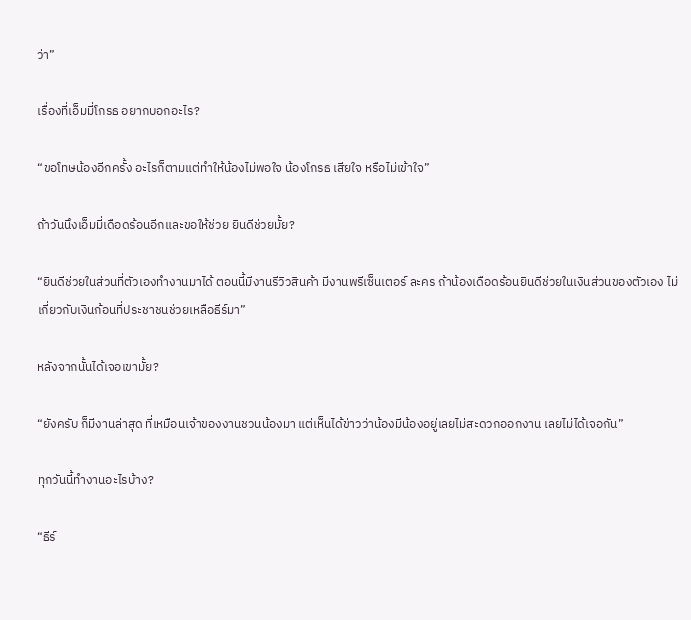ว่า”

เรื่องที่เอ็มมี่โกรธ อยากบอกอะไร?

“ขอโทษน้องอีกครั้ง อะไรก็ตามแต่ทำให้น้องไม่พอใจ น้องโกรธ เสียใจ หรือไม่เข้าใจ”

ถ้าวันนึงเอ็มมี่เดือดร้อนอีกและขอให้ช่วย ยินดีช่วยมั้ย?

“ยินดีช่วยในส่วนที่ตัวเองทำงานมาได้ ตอนนี้มีงานรีวิวสินค้า มีงานพรีเซ็นเตอร์ ละคร ถ้าน้องเดือดร้อนยินดีช่วยในเงินส่วนของตัวเอง ไม่เกี่ยวกับเงินก้อนที่ประชาชนช่วยเหลือธีร์มา”

หลังจากนั้นได้เจอเขามั้ย?

“ยังครับ ก็มีงานล่าสุด ที่เหมือนเจ้าของงานชวนน้องมา แต่เห็นได้ข่าวว่าน้องมีน้องอยู่เลยไม่สะดวกออกงาน เลยไม่ได้เจอกัน”

ทุกวันนี้ทำงานอะไรบ้าง?

“ธีร์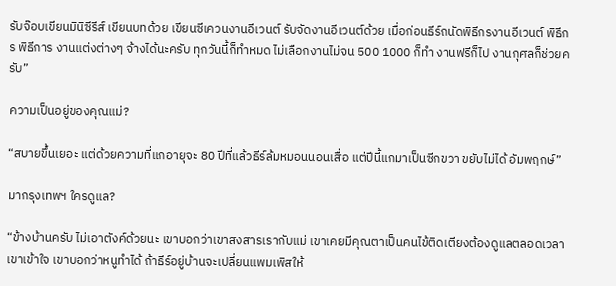รับจ๊อบเขียนมินิซีรีส์ เขียนบทด้วย เขียนซีเควนงานอีเวนต์ รับจัดงานอีเวนต์ด้วย เมื่อก่อนธีร์ถนัดพิธีกรงานอีเวนต์ พิธีกร พิธีการ งานแต่งต่างๆ จ้างได้นะครับ ทุกวันนี้ก็ทำหมด ไม่เลือกงานไม่จน 500 1000 ก็ทำ งานฟรีก็ไป งานกุศลก็ช่วยครับ”

ความเป็นอยู่ของคุณแม่?

“สบายขึ้นเยอะ แต่ด้วยความที่แกอายุจะ 80 ปีที่แล้วธีร์ล้มหมอนนอนเสื่อ แต่ปีนี้แกมาเป็นซีกขวา ขยับไม่ได้ อัมพฤกษ์”

มากรุงเทพฯ ใครดูแล?

“ข้างบ้านครับ ไม่เอาตังค์ด้วยนะ เขาบอกว่าเขาสงสารเรากับแม่ เขาเคยมีคุณตาเป็นคนไข้ติดเตียงต้องดูแลตลอดเวลา เขาเข้าใจ เขาบอกว่าหนูทำได้ ถ้าธีร์อยู่บ้านจะเปลี่ยนแพมเพิสให้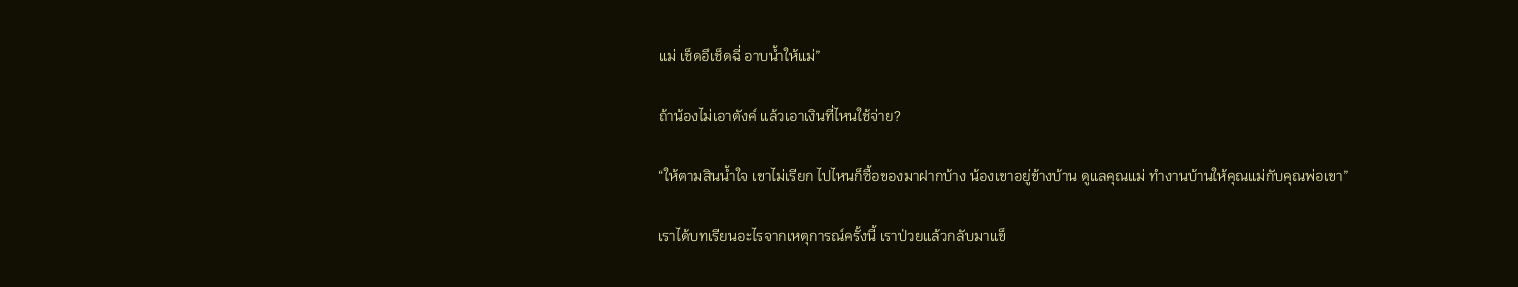แม่ เช็ดอึเช็ดฉี่ อาบน้ำให้แม่”

ถ้าน้องไม่เอาตังค์ แล้วเอาเงินที่ไหนใช้จ่าย?

“ให้ตามสินน้ำใจ เขาไม่เรียก ไปไหนก็ซื้อของมาฝากบ้าง น้องเขาอยู่ข้างบ้าน ดูแลคุณแม่ ทำงานบ้านให้คุณแม่กับคุณพ่อเขา”

เราได้บทเรียนอะไรจากเหตุการณ์ครั้งนี้ เราป่วยแล้วกลับมาแข็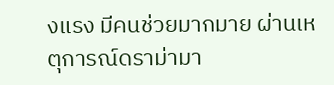งแรง มีคนช่วยมากมาย ผ่านเหตุการณ์ดราม่ามา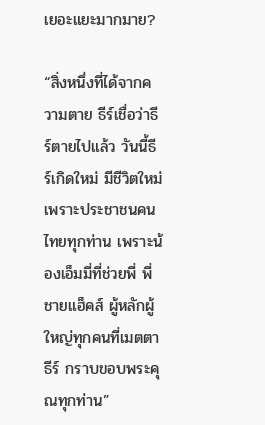เยอะแยะมากมาย?

“สิ่งหนึ่งที่ได้จากความตาย ธีร์เชื่อว่าธีร์ตายไปแล้ว วันนี้ธีร์เกิดใหม่ มีชีวิตใหม่ เพราะประชาชนคนไทยทุกท่าน เพราะน้องเอ็มมี่ที่ช่วยพี่ พี่ชายแฮ็คส์ ผู้หลักผู้ใหญ่ทุกคนที่เมตตาธีร์ กราบขอบพระคุณทุกท่าน”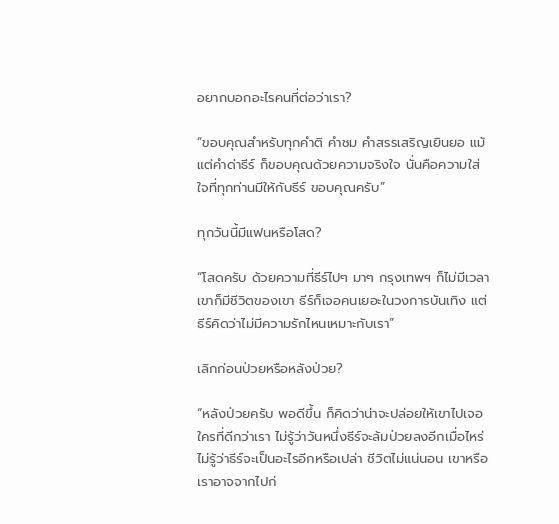อยากบอกอะไรคนที่ต่อว่าเรา?

“ขอบคุณสำหรับทุกคำติ คำชม คำสรรเสริญเยินยอ แม้แต่คำด่าธีร์ ก็ขอบคุณด้วยความจริงใจ นั่นคือความใส่ใจที่ทุกท่านมีให้กับธีร์ ขอบคุณครับ”

ทุกวันนี้มีแฟนหรือโสด?

“โสดครับ ด้วยความที่ธีร์ไปๆ มาๆ กรุงเทพฯ ก็ไม่มีเวลา เขาก็มีชีวิตของเขา ธีร์ก็เจอคนเยอะในวงการบันเทิง แต่ธีร์คิดว่าไม่มีความรักไหนเหมาะกับเรา”

เลิกก่อนป่วยหรือหลังป่วย?

“หลังป่วยครับ พอดีขึ้น ก็คิดว่าน่าจะปล่อยให้เขาไปเจอใครที่ดีกว่าเรา ไม่รู้ว่าวันหนึ่งธีร์จะล้มป่วยลงอีกเมื่อไหร่ ไม่รู้ว่าธีร์จะเป็นอะไรอีกหรือเปล่า ชีวิตไม่แน่นอน เขาหรือเราอาจจากไปก่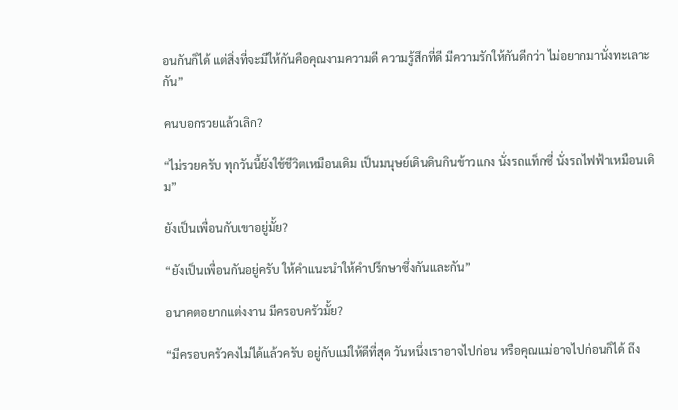อนกันก็ได้ แต่สิ่งที่จะมีให้กันคือคุณงามความดี ความรู้สึกที่ดี มีความรักให้กันดีกว่า ไม่อยากมานั่งทะเลาะกัน”

คนบอกรวยแล้วเลิก?

“ไม่รวยครับ ทุกวันนี้ยังใช้ชีวิตเหมือนเดิม เป็นมนุษย์เดินดินกินข้าวแกง นั่งรถแท็กซี่ นั่งรถไฟฟ้าเหมือนเดิม”

ยังเป็นเพื่อนกับเขาอยู่มั้ย?

“ยังเป็นเพื่อนกันอยู่ครับ ให้คำแนะนำให้คำปรึกษาซึ่งกันและกัน”

อนาคตอยากแต่งงาน มีครอบครัวมั้ย?

“มีครอบครัวคงไม่ได้แล้วครับ อยู่กับแม่ให้ดีที่สุด วันหนึ่งเราอาจไปก่อน หรือคุณแม่อาจไปก่อนก็ได้ ถึง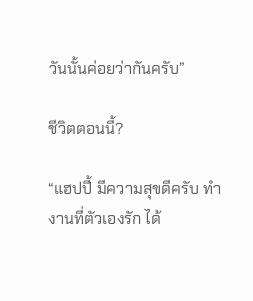วันนั้นค่อยว่ากันครับ”

ชีวิตตอนนี้?

“แฮปปี้ มีความสุขดีครับ ทำงานที่ตัวเองรัก ได้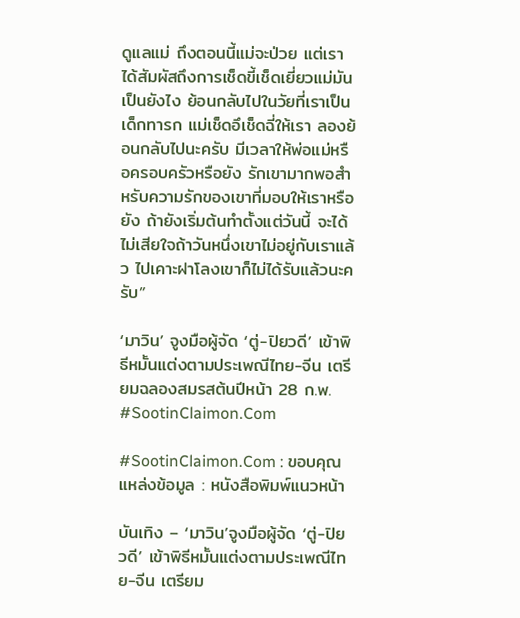ดูแลแม่ ถึงตอนนี้แม่จะป่วย แต่เราได้สัมผัสถึงการเช็ดขี้เช็ดเยี่ยวแม่มันเป็นยังไง ย้อนกลับไปในวัยที่เราเป็นเด็กทารก แม่เช็ดอึเช็ดฉี่ให้เรา ลองย้อนกลับไปนะครับ มีเวลาให้พ่อแม่หรือครอบครัวหรือยัง รักเขามากพอสำหรับความรักของเขาที่มอบให้เราหรือยัง ถ้ายังเริ่มต้นทำตั้งแต่วันนี้ จะได้ไม่เสียใจถ้าวันหนึ่งเขาไม่อยู่กับเราแล้ว ไปเคาะฝาโลงเขาก็ไม่ได้รับแล้วนะครับ”

‘มาวิน’ จูงมือผู้จัด ‘ตู่-ปิยวดี’ เข้าพิธีหมั้นแต่งตามประเพณีไทย-จีน เตรียมฉลองสมรสต้นปีหน้า 28 ก.พ. #SootinClaimon.Com

#SootinClaimon.Com : ขอบคุณแหล่งข้อมูล : หนังสือพิมพ์แนวหน้า

บันเทิง – ‘มาวิน’จูงมือผู้จัด ‘ตู่-ปิยวดี’ เข้าพิธีหมั้นแต่งตามประเพณีไทย-จีน เตรียม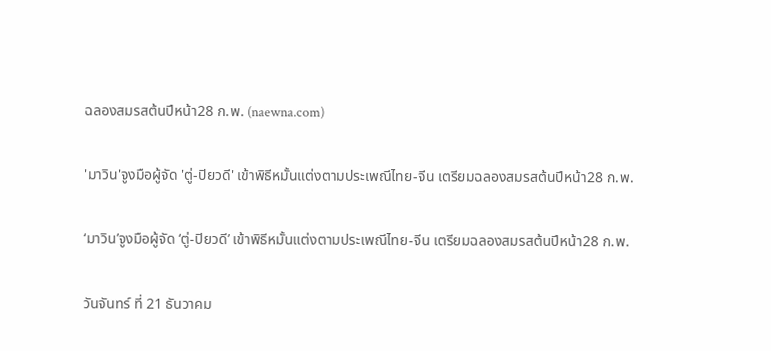ฉลองสมรสต้นปีหน้า28 ก.พ. (naewna.com)

'มาวิน'จูงมือผู้จัด 'ตู่-ปิยวดี' เข้าพิธีหมั้นแต่งตามประเพณีไทย-จีน เตรียมฉลองสมรสต้นปีหน้า28 ก.พ.

‘มาวิน’จูงมือผู้จัด ‘ตู่-ปิยวดี’ เข้าพิธีหมั้นแต่งตามประเพณีไทย-จีน เตรียมฉลองสมรสต้นปีหน้า28 ก.พ.

วันจันทร์ ที่ 21 ธันวาคม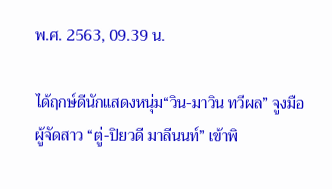พ.ศ. 2563, 09.39 น.

ได้ฤกษ์ดีนักแสดงหนุ่ม“วิน-มาวิน ทวีผล” จูงมือผู้จัดสาว “ตู่-ปิยวดี มาลีนนท์” เข้าพิ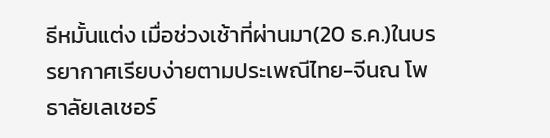ธีหมั้นแต่ง เมื่อช่วงเช้าที่ผ่านมา(20 ธ.ค.)ในบรรยากาศเรียบง่ายตามประเพณีไทย-จีนณ โพธาลัยเลเชอร์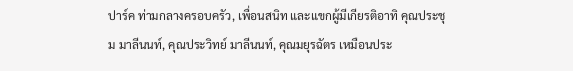ปาร์ค ท่ามกลางครอบครัว, เพื่อนสนิท และแขกผู้มีเกียรติอาทิ คุณประชุม มาลีนนท์, คุณประวิทย์ มาลีนนท์, คุณมยุรฉัตร เหมือนประ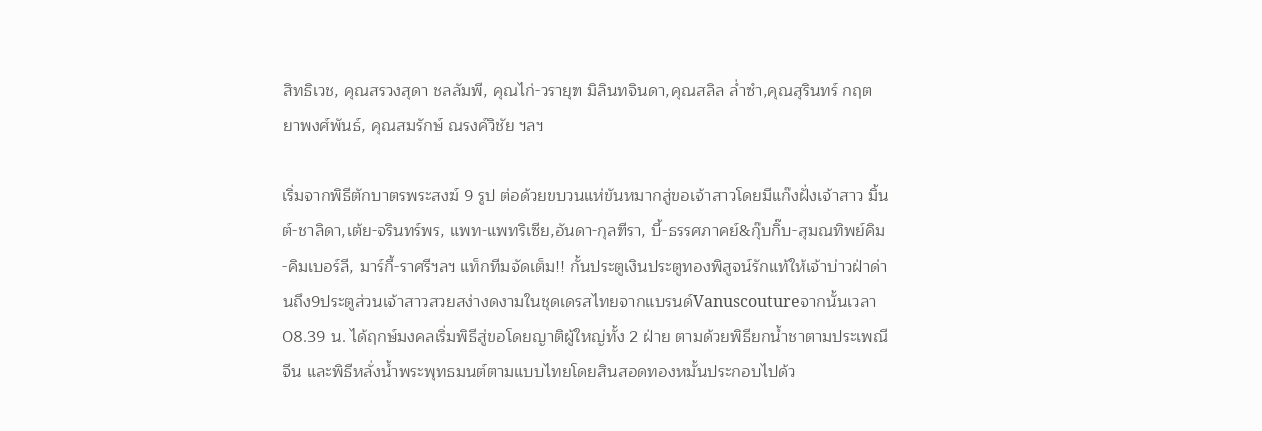สิทธิเวช, คุณสรวงสุดา ชลลัมพี, คุณไก่-วรายุฑ มิลินทจินดา,คุณสลิล ล่ำซำ,คุณสุรินทร์ กฤตยาพงศ์พันธ์, คุณสมรักษ์ ณรงค์วิชัย ฯลฯ

เริ่มจากพิธีตักบาตรพระสงฆ์ 9 รูป ต่อด้วยขบวนแห่ขันหมากสู่ขอเจ้าสาวโดยมีแก๊งฝั่งเจ้าสาว มิ้นต์-ชาลิดา,เต้ย-จรินทร์พร, แพท-แพทริเซีย,อันดา-กุลฑีรา, บี้-ธรรศภาคย์&กุ๊บกิ๊บ-สุมณทิพย์คิม-คิมเบอร์ลี, มาร์กี้-ราศรีฯลฯ แท็กทีมจัดเต็ม!! กั้นประตูเงินประตูทองพิสูจน์รักแท้ให้เจ้าบ่าวฝ่าด่านถึง9ประตูส่วนเจ้าสาวสวยสง่างดงามในชุดเดรสไทยจากแบรนด์Vanuscoutureจากนั้นเวลา 08.39 น. ได้ฤกษ์มงคลเริ่มพิธีสู่ขอโดยญาติผู้ใหญ่ทั้ง 2 ฝ่าย ตามด้วยพิธียกน้ำชาตามประเพณีจีน และพิธีหลั่งน้ำพระพุทธมนต์ตามแบบไทยโดยสินสอดทองหมั้นประกอบไปด้ว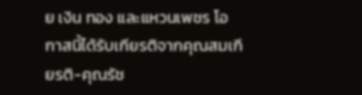ย เงิน ทอง และแหวนเพชร โอกาสนี้ได้รับเกียรติจากคุณสมเกียรติ-คุณรัช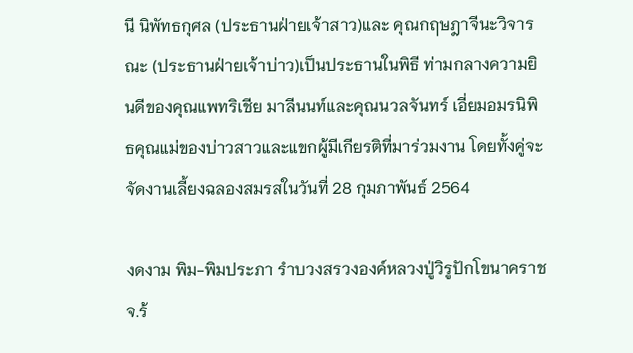นี นิพัทธกุศล (ประธานฝ่ายเจ้าสาว)และ คุณกฤษฎาจีนะวิจารณะ (ประธานฝ่ายเจ้าบ่าว)เป็นประธานในพิธี ท่ามกลางความยินดีของคุณแพทริเชีย มาลีนนท์และคุณนวลจันทร์ เอี่ยมอมรนิพิธคุณแม่ของบ่าวสาวและแขกผู้มีเกียรติที่มาร่วมงาน โดยทั้งคู่จะจัดงานเลี้ยงฉลองสมรสในวันที่ 28 กุมภาพันธ์ 2564

งดงาม พิม-พิมประภา รำบวงสรวงองค์หลวงปู่วิรูปักโขนาคราช จ.ร้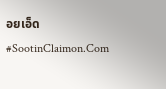อยเอ็ด #SootinClaimon.Com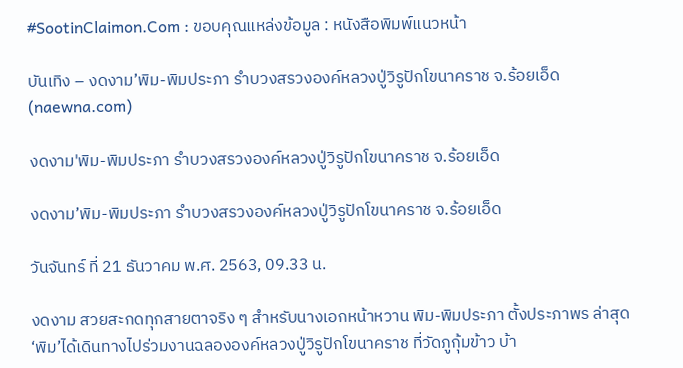#SootinClaimon.Com : ขอบคุณแหล่งข้อมูล : หนังสือพิมพ์แนวหน้า

บันเทิง – งดงาม’พิม-พิมประภา รำบวงสรวงองค์หลวงปู่วิรูปักโขนาคราช จ.ร้อยเอ็ด (naewna.com)

งดงาม'พิม-พิมประภา รำบวงสรวงองค์หลวงปู่วิรูปักโขนาคราช จ.ร้อยเอ็ด

งดงาม’พิม-พิมประภา รำบวงสรวงองค์หลวงปู่วิรูปักโขนาคราช จ.ร้อยเอ็ด

วันจันทร์ ที่ 21 ธันวาคม พ.ศ. 2563, 09.33 น.

งดงาม สวยสะกดทุกสายตาจริง ๆ สำหรับนางเอกหน้าหวาน พิม-พิมประภา ตั้งประภาพร ล่าสุด ‘พิม’ได้เดินทางไปร่วมงานฉลององค์หลวงปู่วิรูปักโขนาคราช ที่วัดภูกุ้มข้าว บ้า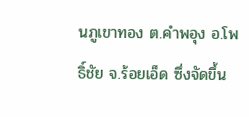นภูเขาทอง ต.คำพอุง อ.โพธิ์ชัย จ.ร้อยเอ็ด ซึ่งจัดขึ้น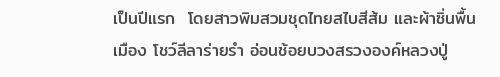เป็นปีแรก  โดยสาวพิมสวมชุดไทยสไบสีส้ม และผ้าซิ่นพื้นเมือง โชว์ลีลาร่ายรำ อ่อนช้อยบวงสรวงองค์หลวงปู่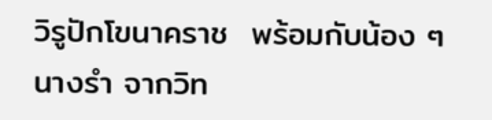วิรูปักโขนาคราช  พร้อมกับน้อง ๆ นางรำ จากวิท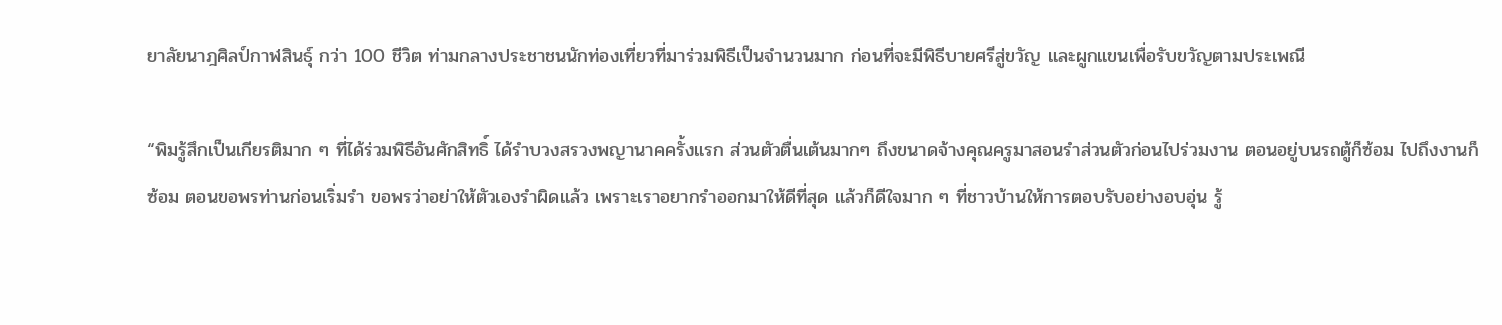ยาลัยนาฎศิลป์กาฬสินธุ์ กว่า 100 ชีวิต ท่ามกลางประชาชนนักท่องเที่ยวที่มาร่วมพิธีเป็นจำนวนมาก ก่อนที่จะมีพิธีบายศรีสู่ขวัญ และผูกแขนเพื่อรับขวัญตามประเพณี

“พิมรู้สึกเป็นเกียรติมาก ๆ ที่ได้ร่วมพิธีอันศักสิทธิ์ ได้รำบวงสรวงพญานาคครั้งแรก ส่วนตัวตื่นเต้นมากๆ ถึงขนาดจ้างคุณครูมาสอนรำส่วนตัวก่อนไปร่วมงาน ตอนอยู่บนรถตู้ก็ซ้อม ไปถึงงานก็ซ้อม ตอนขอพรท่านก่อนเริ่มรำ ขอพรว่าอย่าให้ตัวเองรำผิดแล้ว เพราะเราอยากรำออกมาให้ดีที่สุด แล้วก็ดีใจมาก ๆ ที่ชาวบ้านให้การตอบรับอย่างอบอุ่น รู้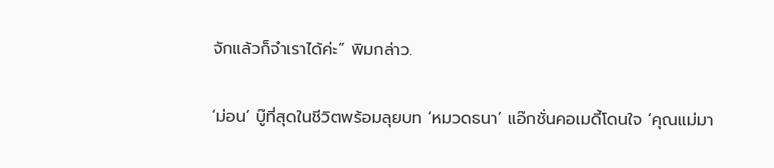จักแล้วก็จำเราได้ค่ะ” พิมกล่าว.

‘ม่อน’ บู๊ที่สุดในชีวิตพร้อมลุยบท ‘หมวดธนา’ แอ๊กชั่นคอเมดี้โดนใจ ‘คุณแม่มา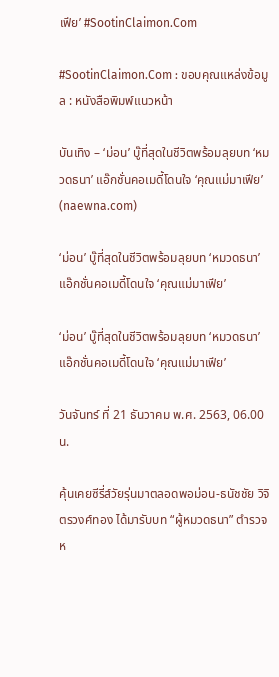เฟีย’ #SootinClaimon.Com

#SootinClaimon.Com : ขอบคุณแหล่งข้อมูล : หนังสือพิมพ์แนวหน้า

บันเทิง – ‘ม่อน’ บู๊ที่สุดในชีวิตพร้อมลุยบท ‘หมวดธนา’ แอ๊กชั่นคอเมดี้โดนใจ ‘คุณแม่มาเฟีย’ (naewna.com)

‘ม่อน’ บู๊ที่สุดในชีวิตพร้อมลุยบท ‘หมวดธนา’  แอ๊กชั่นคอเมดี้โดนใจ ‘คุณแม่มาเฟีย’

‘ม่อน’ บู๊ที่สุดในชีวิตพร้อมลุยบท ‘หมวดธนา’ แอ๊กชั่นคอเมดี้โดนใจ ‘คุณแม่มาเฟีย’

วันจันทร์ ที่ 21 ธันวาคม พ.ศ. 2563, 06.00 น.

คุ้นเคยซีรี่ส์วัยรุ่นมาตลอดพอม่อน-ธนัชชัย วิจิตรวงศ์ทอง ได้มารับบท “ผู้หมวดธนา” ตำรวจห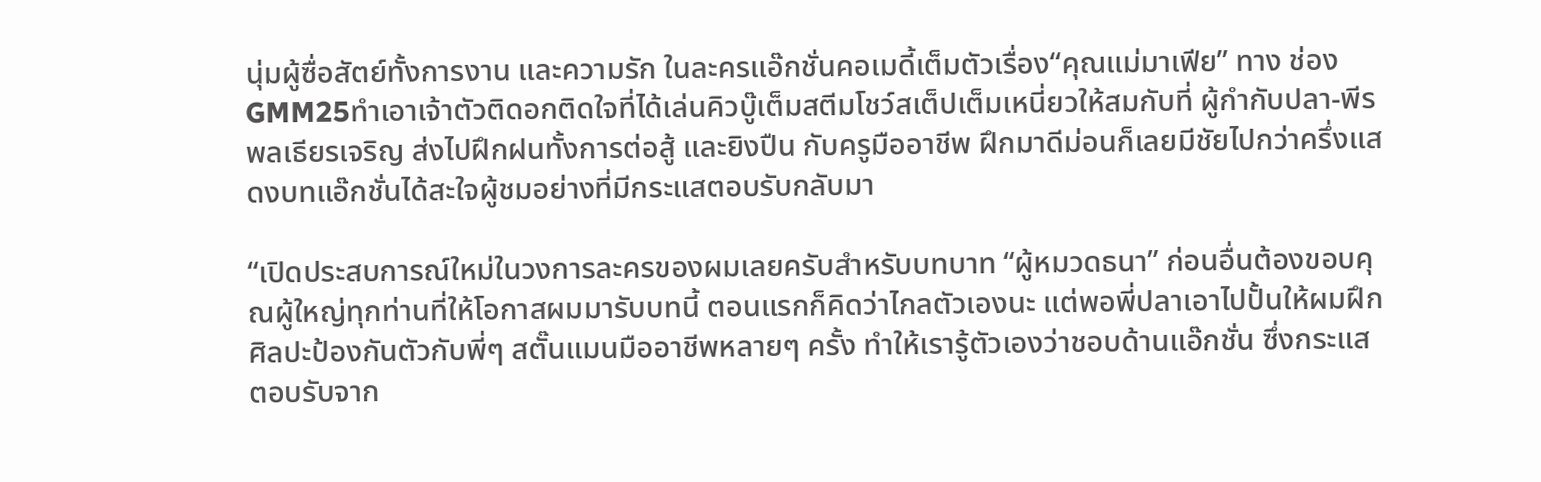นุ่มผู้ซื่อสัตย์ทั้งการงาน และความรัก ในละครแอ๊กชั่นคอเมดี้เต็มตัวเรื่อง“คุณแม่มาเฟีย” ทาง ช่อง GMM25ทำเอาเจ้าตัวติดอกติดใจที่ได้เล่นคิวบู๊เต็มสตีมโชว์สเต็ปเต็มเหนี่ยวให้สมกับที่ ผู้กำกับปลา-พีรพลเธียรเจริญ ส่งไปฝึกฝนทั้งการต่อสู้ และยิงปืน กับครูมืออาชีพ ฝึกมาดีม่อนก็เลยมีชัยไปกว่าครึ่งแสดงบทแอ๊กชั่นได้สะใจผู้ชมอย่างที่มีกระแสตอบรับกลับมา

“เปิดประสบการณ์ใหม่ในวงการละครของผมเลยครับสำหรับบทบาท “ผู้หมวดธนา” ก่อนอื่นต้องขอบคุณผู้ใหญ่ทุกท่านที่ให้โอกาสผมมารับบทนี้ ตอนแรกก็คิดว่าไกลตัวเองนะ แต่พอพี่ปลาเอาไปปั้นให้ผมฝึกศิลปะป้องกันตัวกับพี่ๆ สตั๊นแมนมืออาชีพหลายๆ ครั้ง ทำให้เรารู้ตัวเองว่าชอบด้านแอ๊กชั่น ซึ่งกระแสตอบรับจาก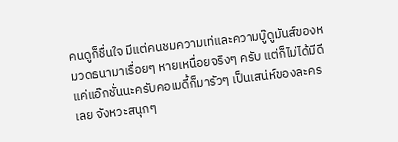คนดูก็ชื่นใจ มีแต่คนชมความเท่และความบู๊ดูมันส์ของหมวดธนามาเรื่อยๆ หายเหนื่อยจริงๆ ครับ แต่ก็ไม่ได้มีดีแค่แอ๊กชั่นนะครับคอเมดี้ก็มารัวๆ เป็นเสน่ห์ของละครเลย จังหวะสนุกๆ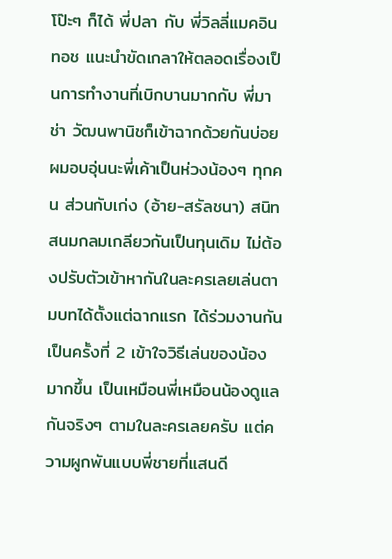โป๊ะๆ ก็ได้ พี่ปลา กับ พี่วิลลี่แมคอินทอช แนะนำขัดเกลาให้ตลอดเรื่องเป็นการทำงานที่เบิกบานมากกับ พี่มาช่า วัฒนพานิชก็เข้าฉากด้วยกันบ่อยผมอบอุ่นนะพี่เค้าเป็นห่วงน้องๆ ทุกคน ส่วนกับเก่ง (อ้าย-สรัลชนา) สนิทสนมกลมเกลียวกันเป็นทุนเดิม ไม่ต้องปรับตัวเข้าหากันในละครเลยเล่นตามบทได้ตั้งแต่ฉากแรก ได้ร่วมงานกันเป็นครั้งที่ 2 เข้าใจวิธีเล่นของน้องมากขึ้น เป็นเหมือนพี่เหมือนน้องดูแลกันจริงๆ ตามในละครเลยครับ แต่ความผูกพันแบบพี่ชายที่แสนดี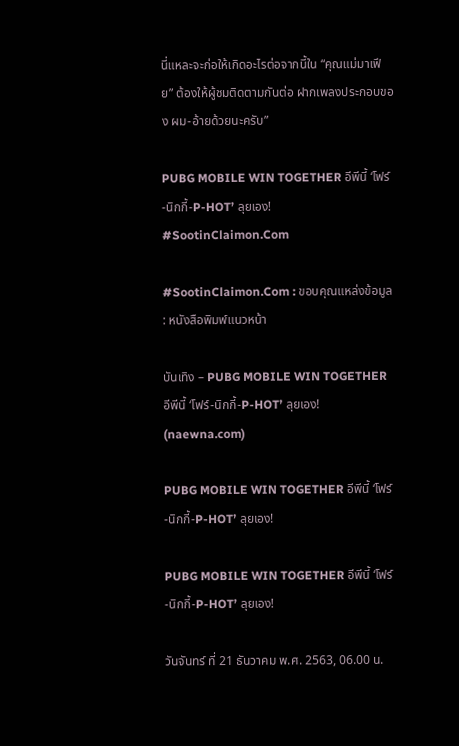นี่แหละจะก่อให้เกิดอะไรต่อจากนี้ใน “คุณแม่มาเฟีย” ต้องให้ผู้ชมติดตามกันต่อ ฝากเพลงประกอบของ ผม-อ้ายด้วยนะครับ”

PUBG MOBILE WIN TOGETHER อีพีนี้ ‘โฟร์-นิกกี้-P-HOT’ ลุยเอง! #SootinClaimon.Com

#SootinClaimon.Com : ขอบคุณแหล่งข้อมูล : หนังสือพิมพ์แนวหน้า

บันเทิง – PUBG MOBILE WIN TOGETHER อีพีนี้ ‘โฟร์-นิกกี้-P-HOT’ ลุยเอง! (naewna.com)

PUBG MOBILE WIN TOGETHER อีพีนี้ ‘โฟร์-นิกกี้-P-HOT’ ลุยเอง!

PUBG MOBILE WIN TOGETHER อีพีนี้ ‘โฟร์-นิกกี้-P-HOT’ ลุยเอง!

วันจันทร์ ที่ 21 ธันวาคม พ.ศ. 2563, 06.00 น.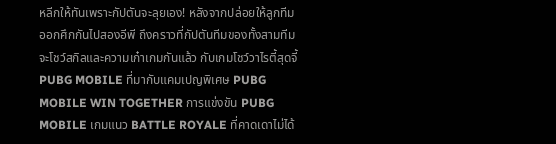หลีกให้ทันเพราะกัปตันจะลุยเอง! หลังจากปล่อยให้ลูกทีมออกศึกกันไปสองอีพี ถึงคราวที่กัปตันทีมของทั้งสามทีมจะโชว์สกิลและความเก๋าเกมกันแล้ว กับเกมโชว์วาไรตี้สุดจี้ PUBG MOBILE ที่มากับแคมเปญพิเศษ PUBG MOBILE WIN TOGETHER การแข่งขัน PUBG MOBILE เกมแนว BATTLE ROYALE ที่คาดเดาไม่ได้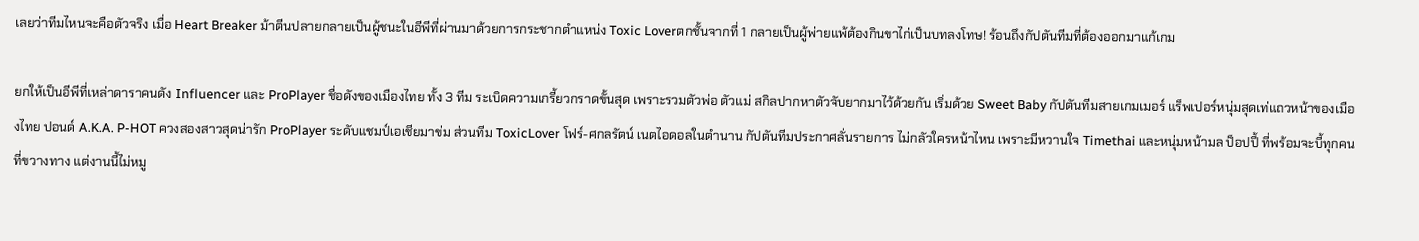เลยว่าทีมไหนจะคือตัวจริง เมื่อ Heart Breaker ม้าตีนปลายกลายเป็นผู้ชนะในอีพีที่ผ่านมาด้วยการกระชากตำแหน่ง Toxic Loverตกชั้นจากที่ 1 กลายเป็นผู้พ่ายแพ้ต้องกินขาไก่เป็นบทลงโทษ! ร้อนถึงกัปตันทีมที่ต้องออกมาแก้เกม

ยกให้เป็นอีพีที่เหล่าดาราคนดัง Influencer และ ProPlayer ชื่อดังของเมืองไทย ทั้ง 3 ทีม ระเบิดความเกรี้ยวกราดขั้นสุด เพราะรวมตัวพ่อ ตัวแม่ สกิลปากหาตัวจับยากมาไว้ด้วยกัน เริ่มด้วย Sweet Baby กัปตันทีมสายเกมเมอร์ แร็พเปอร์หนุ่มสุดเท่แถวหน้าของเมืองไทย ปอนด์ A.K.A. P-HOT ควงสองสาวสุดน่ารัก ProPlayer ระดับแชมป์เอเชียมาข่ม ส่วนทีม ToxicLover โฟร์-ศกลรัตน์ เนตไอดอลในตำนาน กัปตันทีมประกาศลั่นรายการ ไม่กลัวใครหน้าไหน เพราะมีหวานใจ Timethai และหนุ่มหน้ามล ป็อปปี้ ที่พร้อมจะบี้ทุกคนที่ขวางทาง แต่งานนี้ไม่หมู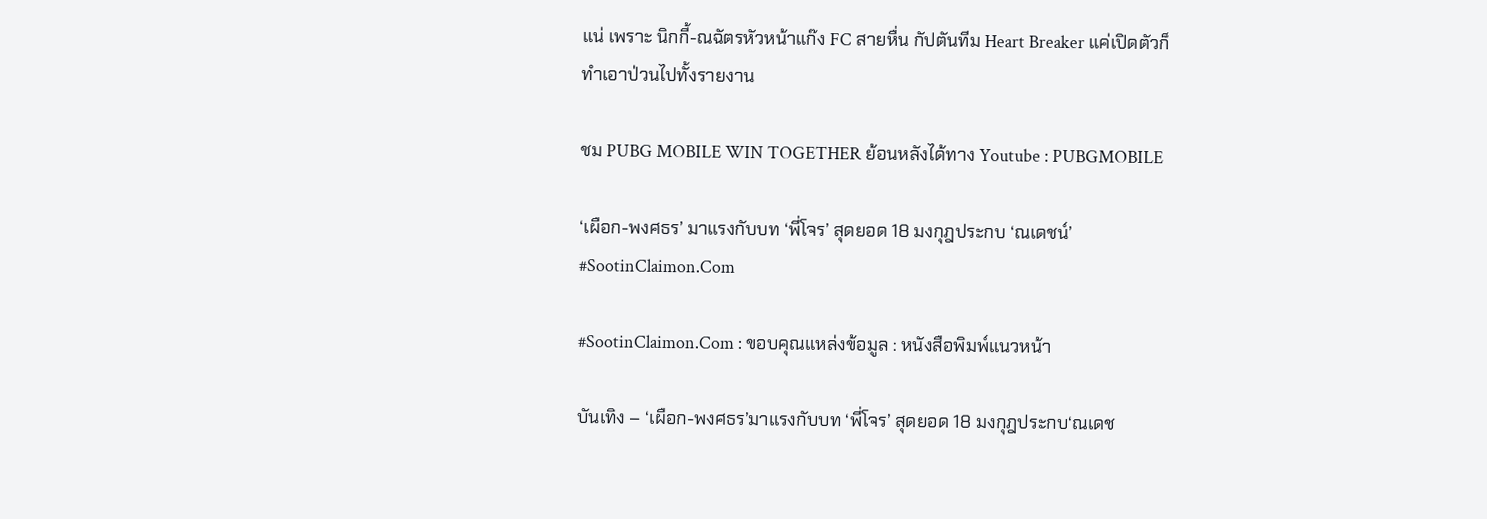แน่ เพราะ นิกกี้-ณฉัตรหัวหน้าแก๊ง FC สายหื่น กัปตันทีม Heart Breaker แค่เปิดตัวก็ทำเอาป่วนไปทั้งรายงาน

ชม PUBG MOBILE WIN TOGETHER ย้อนหลังได้ทาง Youtube : PUBGMOBILE

‘เผือก-พงศธร’ มาแรงกับบท ‘พี่โจร’ สุดยอด 18 มงกุฎประกบ ‘ณเดชน์’ #SootinClaimon.Com

#SootinClaimon.Com : ขอบคุณแหล่งข้อมูล : หนังสือพิมพ์แนวหน้า

บันเทิง – ‘เผือก-พงศธร’มาแรงกับบท ‘พี่โจร’ สุดยอด 18 มงกุฎประกบ‘ณเดช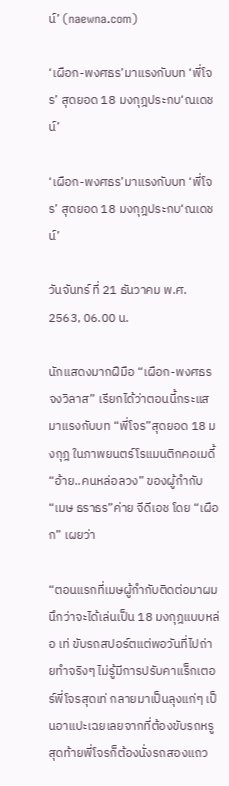น์’ (naewna.com)

‘เผือก-พงศธร’มาแรงกับบท ‘พี่โจร’ สุดยอด 18 มงกุฎประกบ‘ณเดชน์’

‘เผือก-พงศธร’มาแรงกับบท ‘พี่โจร’ สุดยอด 18 มงกุฎประกบ‘ณเดชน์’

วันจันทร์ ที่ 21 ธันวาคม พ.ศ. 2563, 06.00 น.

นักแสดงมากฝืมือ “เผือก-พงศธร จงวิลาส” เรียกได้ว่าตอนนี้กระแสมาแรงกับบท “พี่โจร”สุดยอด 18 มงกุฎ ในภาพยนตร์โรแมนติกคอเมดี้ “อ้าย..คนหล่อลวง” ของผู้กำกับ “เมษ ธราธร”ค่าย จีดีเอช โดย “เผือก” เผยว่า

“ตอนแรกที่เมษผู้กำกับติดต่อมาผมนึกว่าจะได้เล่นเป็น 18 มงกุฎแบบหล่อ เท่ ขับรถสปอร์ตแต่พอวันที่ไปถ่ายทำจริงๆ ไม่รู้มีการปรับคาแร็กเตอร์พี่โจรสุดเท่ กลายมาเป็นลุงแก่ๆ เป็นอาแปะเฉยเลยจากที่ต้องขับรถหรู สุดท้ายพี่โจรก็ต้องนั่งรถสองแถว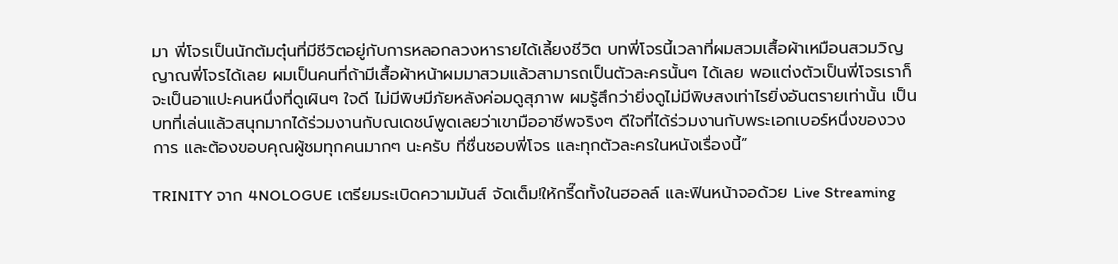มา พี่โจรเป็นนักต้มตุ๋นที่มีชีวิตอยู่กับการหลอกลวงหารายได้เลี้ยงชีวิต บทพี่โจรนี้เวลาที่ผมสวมเสื้อผ้าเหมือนสวมวิญญาณพี่โจรได้เลย ผมเป็นคนที่ถ้ามีเสื้อผ้าหน้าผมมาสวมแล้วสามารถเป็นตัวละครนั้นๆ ได้เลย พอแต่งตัวเป็นพี่โจรเราก็จะเป็นอาแปะคนหนึ่งที่ดูเผินๆ ใจดี ไม่มีพิษมีภัยหลังค่อมดูสุภาพ ผมรู้สึกว่ายิ่งดูไม่มีพิษสงเท่าไรยิ่งอันตรายเท่านั้น เป็นบทที่เล่นแล้วสนุกมากได้ร่วมงานกับณเดชน์พูดเลยว่าเขามืออาชีพจริงๆ ดีใจที่ได้ร่วมงานกับพระเอกเบอร์หนึ่งของวงการ และต้องขอบคุณผู้ชมทุกคนมากๆ นะครับ ที่ชื่นชอบพี่โจร และทุกตัวละครในหนังเรื่องนี้”

TRINITY จาก 4NOLOGUE เตรียมระเบิดความมันส์ จัดเต็ม!ให้กรี๊ดทั้งในฮอลล์ และฟินหน้าจอด้วย Live Streaming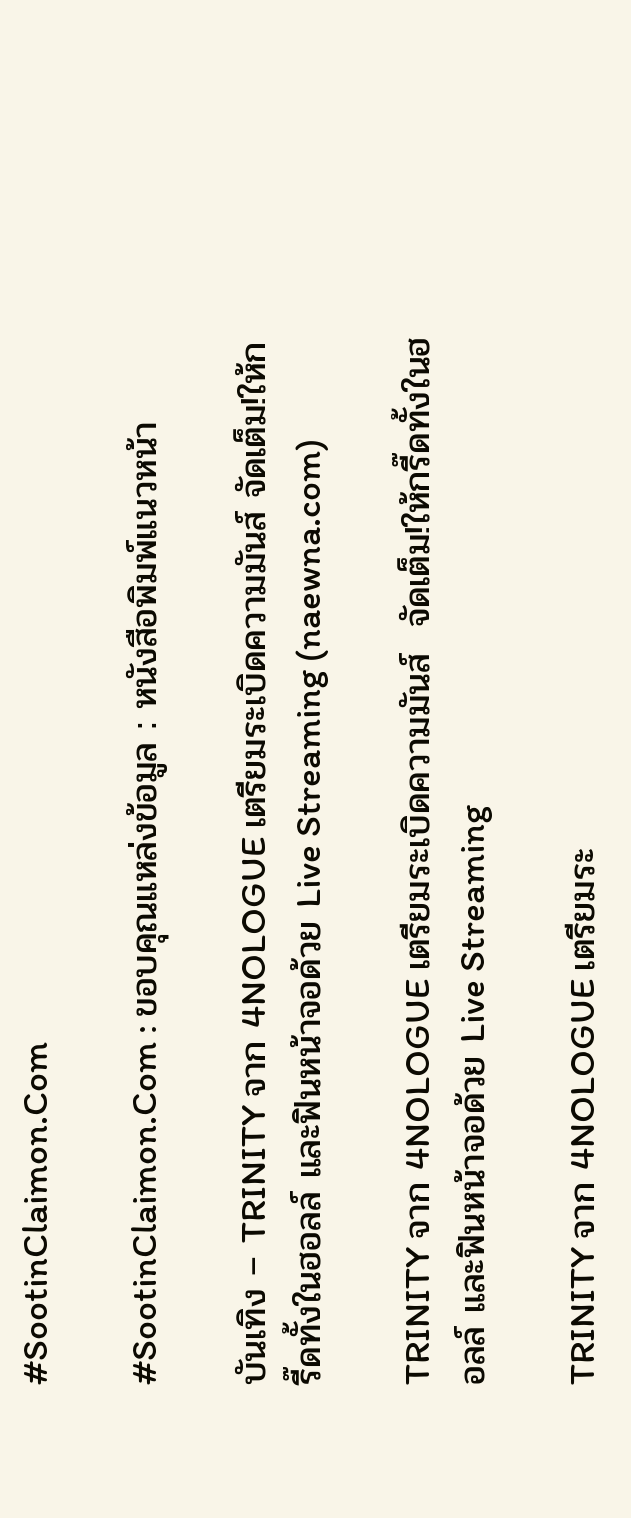#SootinClaimon.Com

#SootinClaimon.Com : ขอบคุณแหล่งข้อมูล : หนังสือพิมพ์แนวหน้า

บันเทิง – TRINITY จาก 4NOLOGUE เตรียมระเบิดความมันส์ จัดเต็ม!ให้กรี๊ดทั้งในฮอลล์ และฟินหน้าจอด้วย Live Streaming (naewna.com)

TRINITY จาก 4NOLOGUE เตรียมระเบิดความมันส์  จัดเต็ม!ให้กรี๊ดทั้งในฮอลล์ และฟินหน้าจอด้วย Live Streaming

TRINITY จาก 4NOLOGUE เตรียมระ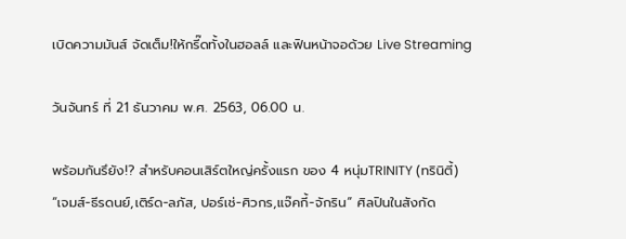เบิดความมันส์ จัดเต็ม!ให้กรี๊ดทั้งในฮอลล์ และฟินหน้าจอด้วย Live Streaming

วันจันทร์ ที่ 21 ธันวาคม พ.ศ. 2563, 06.00 น.

พร้อมกันรึยัง!? สำหรับคอนเสิร์ตใหญ่ครั้งแรก ของ 4 หนุ่มTRINITY (ทรินิตี้) “เจมส์-ธีรดนย์,เติร์ด-ลภัส, ปอร์เช่-ศิวกร,แจ๊คกี้-จักริน” ศิลปินในสังกัด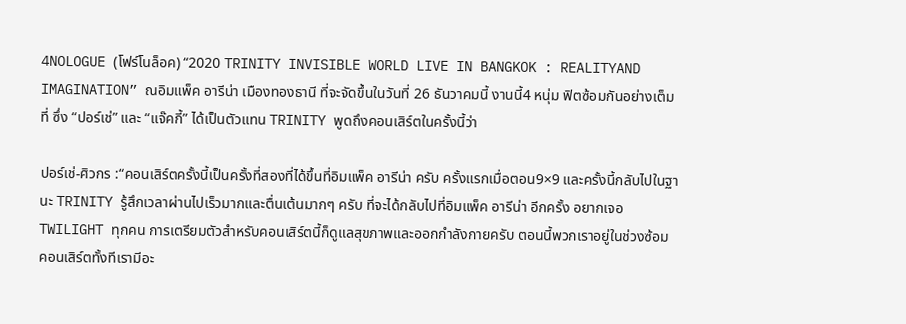4NOLOGUE (โฟร์โนล็อค) “2020 TRINITY INVISIBLE WORLD LIVE IN BANGKOK : REALITYAND IMAGINATION” ณอิมแพ็ค อารีน่า เมืองทองธานี ที่จะจัดขึ้นในวันที่ 26 ธันวาคมนี้ งานนี้4 หนุ่ม ฟิตซ้อมกันอย่างเต็มที่ ซึ่ง “ปอร์เช่” และ “แจ๊คกี้” ได้เป็นตัวแทน TRINITY พูดถึงคอนเสิร์ตในครั้งนี้ว่า

ปอร์เช่-ศิวกร :“คอนเสิร์ตครั้งนี้เป็นครั้งที่สองที่ได้ขึ้นที่อิมแพ็ค อารีน่า ครับ ครั้งแรกเมื่อตอน9×9 และครั้งนี้กลับไปในฐานะ TRINITY รู้สึกเวลาผ่านไปเร็วมากและตื่นเต้นมากๆ ครับ ที่จะได้กลับไปที่อิมแพ็ค อารีน่า อีกครั้ง อยากเจอTWILIGHT ทุกคน การเตรียมตัวสำหรับคอนเสิร์ตนี้ก็ดูแลสุขภาพและออกกำลังกายครับ ตอนนี้พวกเราอยู่ในช่วงซ้อม คอนเสิร์ตทั้งทีเรามีอะ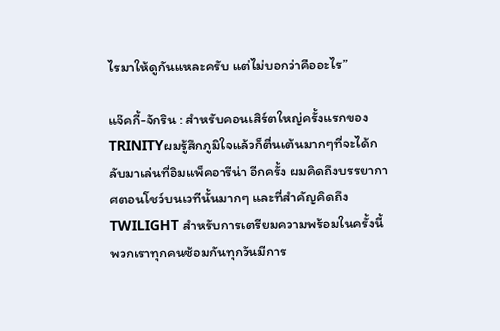ไรมาให้ดูกันแหละครับ แต่ไม่บอกว่าคืออะไร”

แจ๊คกี้-จักริน : สำหรับคอนเสิร์ตใหญ่ครั้งแรกของ TRINITYผมรู้สึกภูมิใจแล้วก็ตื่นเต้นมากๆที่จะได้กลับมาเล่นที่อิมแพ็คอารีน่า อีกครั้ง ผมคิดถึงบรรยากาศตอนโชว์บนเวทีนั้นมากๆ และที่สำคัญคิดถึง TWILIGHT สำหรับการเตรียมความพร้อมในครั้งนี้พวกเราทุกคนซ้อมกันทุกวันมีการ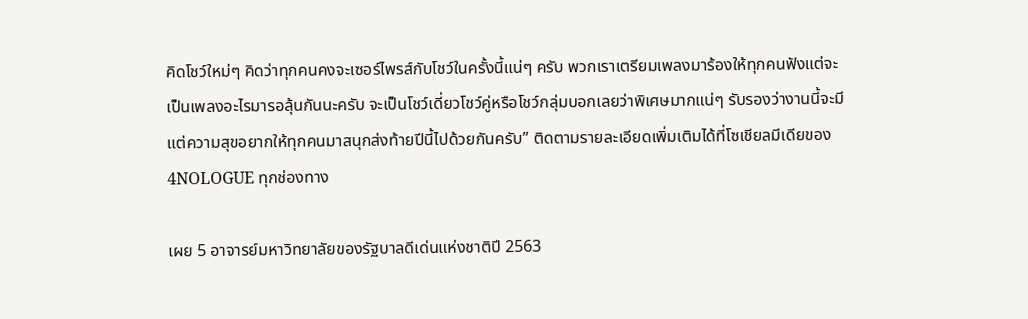คิดโชว์ใหม่ๆ คิดว่าทุกคนคงจะเซอร์ไพรส์กับโชว์ในครั้งนี้แน่ๆ ครับ พวกเราเตรียมเพลงมาร้องให้ทุกคนฟังแต่จะเป็นเพลงอะไรมารอลุ้นกันนะครับ จะเป็นโชว์เดี่ยวโชว์คู่หรือโชว์กลุ่มบอกเลยว่าพิเศษมากแน่ๆ รับรองว่างานนี้จะมีแต่ความสุขอยากให้ทุกคนมาสนุกส่งท้ายปีนี้ไปด้วยกันครับ” ติดตามรายละเอียดเพิ่มเติมได้ที่โซเชียลมีเดียของ 4NOLOGUE ทุกช่องทาง

เผย 5 อาจารย์มหาวิทยาลัยของรัฐบาลดีเด่นแห่งชาติปี 2563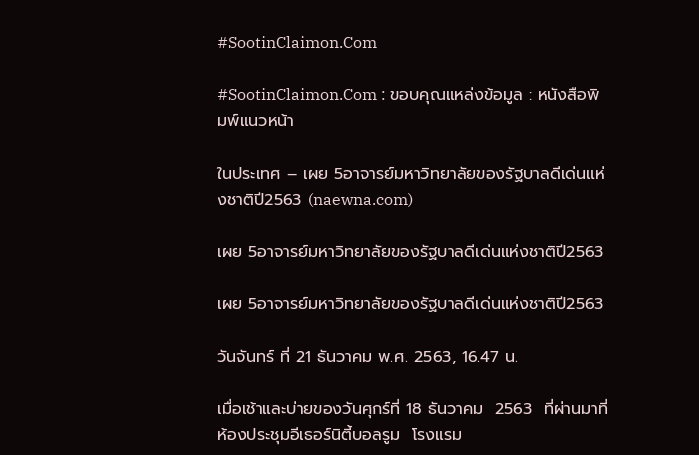#SootinClaimon.Com

#SootinClaimon.Com : ขอบคุณแหล่งข้อมูล : หนังสือพิมพ์แนวหน้า

ในประเทศ – เผย 5อาจารย์มหาวิทยาลัยของรัฐบาลดีเด่นแห่งชาติปี2563 (naewna.com)

เผย 5อาจารย์มหาวิทยาลัยของรัฐบาลดีเด่นแห่งชาติปี2563

เผย 5อาจารย์มหาวิทยาลัยของรัฐบาลดีเด่นแห่งชาติปี2563

วันจันทร์ ที่ 21 ธันวาคม พ.ศ. 2563, 16.47 น.

เมื่อเช้าและบ่ายของวันศุกร์ที่ 18 ธันวาคม  2563  ที่ผ่านมาที่ห้องประชุมอีเธอร์นิตี้บอลรูม  โรงแรม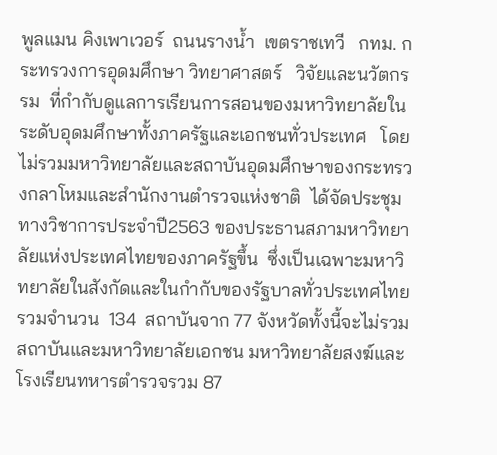พูลแมน คิงเพาเวอร์  ถนนรางน้ำ  เขตราชเทวี   กทม. กระทรวงการอุดมศึกษา วิทยาศาสตร์   วิจัยและนวัตกรรม  ที่กำกับดูแลการเรียนการสอนของมหาวิทยาลัยในระดับอุดมศึกษาทั้งภาครัฐและเอกชนทั่วประเทศ   โดยไม่รวมมหาวิทยาลัยและสถาบันอุดมศึกษาของกระทรวงกลาโหมและสำนักงานตำรวจแห่งชาติ  ได้จัดประชุมทางวิชาการประจำปี2563 ของประธานสภามหาวิทยาลัยแห่งประเทศไทยของภาครัฐขึ้น  ซึ่งเป็นเฉพาะมหาวิทยาลัยในสังกัดและในกำกับของรัฐบาลทั่วประเทศไทยรวมจำนวน  134  สถาบันจาก 77 จังหวัดทั้งนี้จะไม่รวมสถาบันและมหาวิทยาลัยเอกชน มหาวิทยาลัยสงฆ์และโรงเรียนทหารตำรวจรวม 87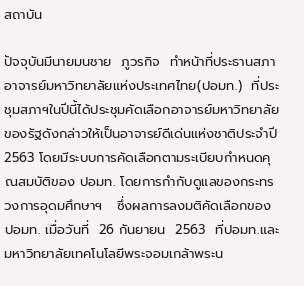สถาบัน

ปัจจุบันมีนายมนชาย  ภูวรกิจ  ทำหน้าที่ประธานสภาอาจารย์มหาวิทยาลัยแห่งประเทศไทย(ปอมท.)  ที่ประชุมสภาฯในปีนี้ได้ประชุมคัดเลือกอาจารย์มหาวิทยาลัยของรัฐดังกล่าวให้เป็นอาจารย์ดีเด่นแห่งชาติประจำปี 2563 โดยมีระบบการคัดเลือกตามระเบียบกำหนดคุณสมบัติของ ปอมท. โดยการกำกับดูแลของกระทรวงการอุดมศึกษาฯ   ซึ่งผลการลงมติคัดเลือกของ ปอมท. เมื่อวันที่  26 กันยายน  2563  ที่ปอมท.และมหาวิทยาลัยเทคโนโลยีพระจอมเกล้าพระน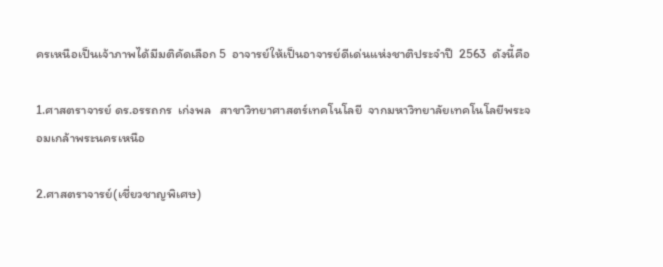ครเหนือเป็นเจ้าภาพได้มีมติคัดเลือก 5  อาจารย์ให้เป็นอาจารย์ดีเด่นแห่งชาติประจำปี  2563  ดังนี้คือ

1.ศาสตราจารย์ ดร.อรรถกร  เก่งพล   สาขาวิทยาศาสตร์เทคโนโลยี  จากมหาวิทยาลัยเทคโนโลยีพระจอมเกล้าพระนครเหนือ

2.ศาสตราจารย์(เชี่ยวชาญพิเศษ)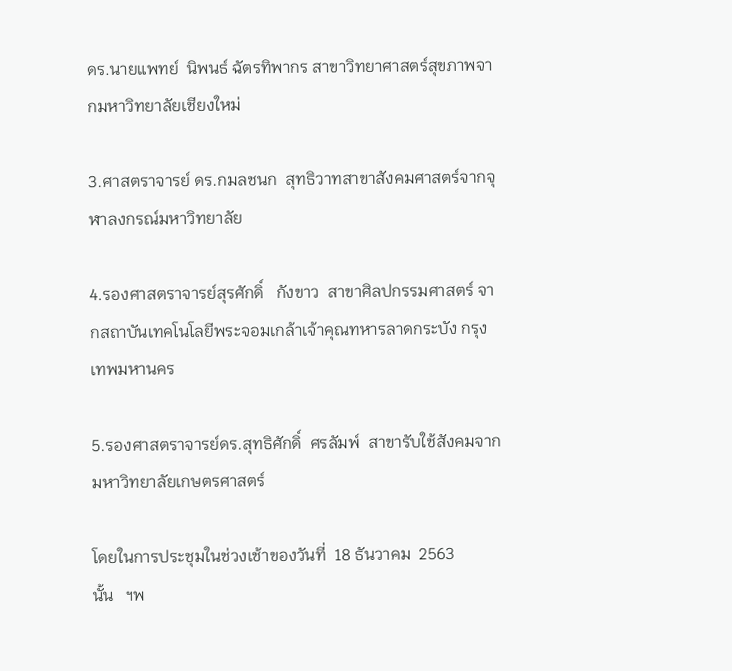ดร.นายแพทย์  นิพนธ์ ฉัตรทิพากร สาขาวิทยาศาสตร์สุขภาพจากมหาวิทยาลัยเชียงใหม่

3.ศาสตราจารย์ ดร.กมลชนก  สุทธิวาทสาขาสังคมศาสตร์จากจุฬาลงกรณ์มหาวิทยาลัย

4.รองศาสตราจารย์สุรศักดิ์   กังขาว  สาขาศิลปกรรมศาสตร์ จากสถาบันเทคโนโลยีพระจอมเกล้าเจ้าคุณทหารลาดกระบัง กรุงเทพมหานคร

5.รองศาสตราจารย์ดร.สุทธิศักดิ์  ศรลัมพ์  สาขารับใช้สังคมจากมหาวิทยาลัยเกษตรศาสตร์

โดยในการประชุมในช่วงเช้าของวันที่  18 ธันวาคม  2563   นั้น   ฯพ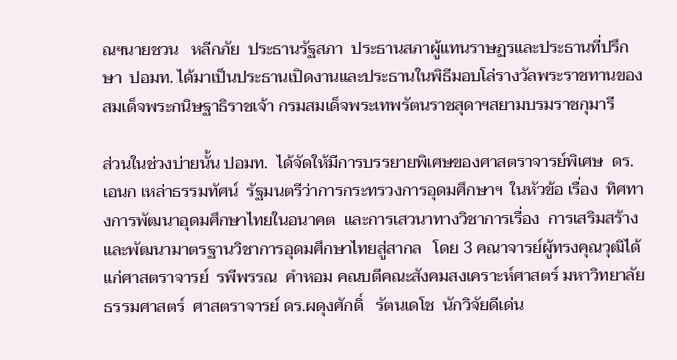ณฯนายชวน   หลีกภัย  ประธานรัฐสภา  ประธานสภาผู้แทนราษฏรและประธานที่ปรึกษา  ปอมท. ได้มาเป็นประธานเปิดงานและประธานในพิธีมอบโล่รางวัลพระราชทานของสมเด็จพระกนิษฐาธิราชเจ้า กรมสมเด็จพระเทพรัตนราชสุดาฯสยามบรมราชกุมารี

ส่วนในช่วงบ่ายนั้น ปอมท.  ได้จัดให้มีการบรรยายพิเศษของศาสตราจารย์พิเศษ  ดร.เอนก เหล่าธรรมทัศน์  รัฐมนตรีว่าการกระทรวงการอุดมศึกษาฯ  ในหัวข้อ เรื่อง  ทิศทางการพัฒนาอุดมศึกษาไทยในอนาคต  และการเสวนาทางวิชาการเรื่อง  การเสริมสร้างและพัฒนามาตรฐานวิชาการอุดมศึกษาไทยสู่สากล   โดย 3 คณาจารย์ผู้ทรงคุณวุฒิได้แก่ศาสตราจารย์  รพีพรรณ  คำหอม คณบดีคณะสังคมสงเคราะห์ศาสตร์ มหาวิทยาลัยธรรมศาสตร์  ศาสตราจารย์ ดร.ผดุงศักดิ์   รัตนเดโช  นักวิจัยดีเด่น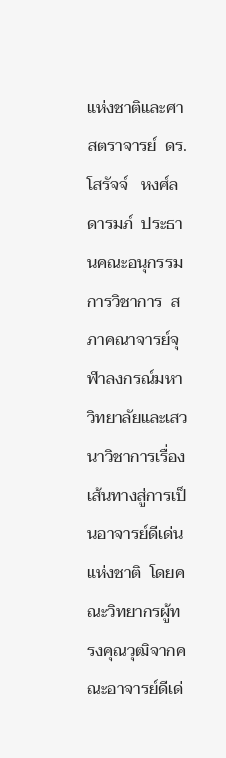แห่งชาติและศาสตราจารย์  ดร.โสรัจจ์   หงศ์ลดารมภ์  ประธานคณะอนุกรรมการวิชาการ  สภาคณาจารย์จุฬาลงกรณ์มหาวิทยาลัยและเสวนาวิชาการเรื่องเส้นทางสู่การเป็นอาจารย์ดีเด่นแห่งชาติ  โดยคณะวิทยากรผู้ทรงคุณวุฒิจากคณะอาจารย์ดีเด่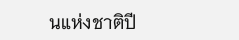นแห่งชาติปี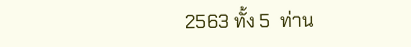2563 ทั้ง 5  ท่าน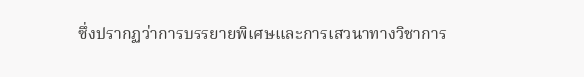ซึ่งปรากฏว่าการบรรยายพิเศษและการเสวนาทางวิชาการ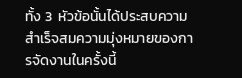ทั้ง 3  หัวข้อนั้นได้ประสบความสำเร็จสมความมุ่งหมายของการจัดงานในครั้งนี้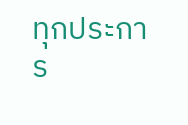ทุกประการ